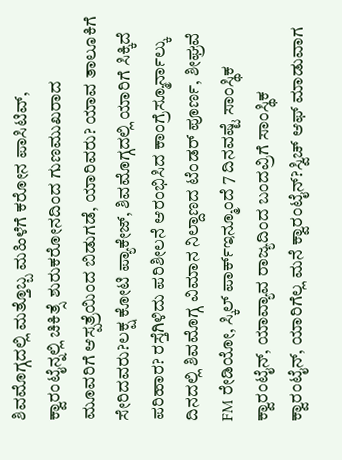ಶಿವಮೊಗ್ಗದಲ್ಲಿ ಮತ್ತೊಬ್ಬ ಮಹಿಳೆಗೆ ಕರೋನ ಪಾಸಿಟಿವ್, ಕ್ವಾರಂಟೈನ್ನಲ್ಲಿ ಚಿಕಿತ್ಸೆ ಶುರುಕರೋನದಿಂದ ಗುಣಮುಖರಾದ ಮೂವರಿಗೆ ಆಸ್ಪತ್ರೆಯಿಂದ ಬಿಡುಗಡೆ, ಯಾರಿವರು? ಯಾವ ತಾಲೂಕಿಗೆ ಸೇರಿದವರು?ಲಕ್ಷ ಕೋಟಿ ಪ್ಯಾಕೇಜ್, ಶಿವಮೊಗ್ಗದಲ್ಲಿ ಯಾರಿಗೆ ಸಿಕ್ಕಿದೆ ಪರಿಹಾರ? ರಸ್ತೆಗಿಳಿದು ಪರಿಶೀಲನೆ ಆರಂಭಿಸಿದ ಕಾಂಗ್ರೆಸ್ಮೂರ್ನಾಲ್ಕು ದಿನದಲ್ಲಿ ಶಿವಮೊಗ್ಗ ವಿಮಾನ ನಿಲ್ದಾಣದ ಟೆಂಡರ್ ಪೂರ್ಣ, ಶೀಘ್ರವೆ FM ರೇಡಿಯೋ, ಸ್ಕಿಲ್ ಪಾರ್ಕ್ಇನ್ಮೂಂದೆ 7 ದಿನವಷ್ಟೆ ಸಾಂಸ್ಥಿಕ ಕ್ವಾರಂಟೈನ್, ಯಾವ್ಯಾವ ರಾಜ್ಯದಿಂದ ಬಂದವ್ರಿಗೆ ಸಾಂಸ್ಥಿಕ ಕ್ವಾರಂಟೈನ್, ಯಾರಿಗೆಲ್ಲ ಮನೆ ಕ್ವಾರಂಟೈನ್?ಸ್ವಿಚ್ ಆಫ್ ಮಾಡುವಾಗ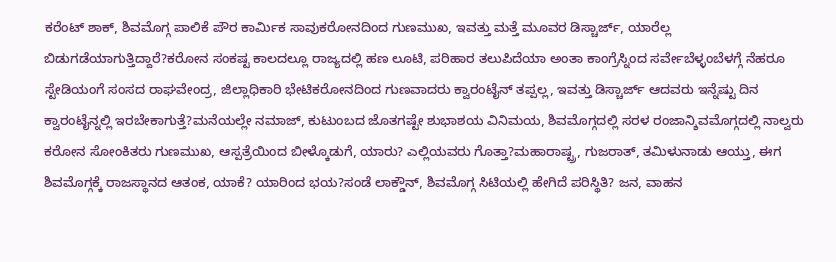ಕರೆಂಟ್ ಶಾಕ್, ಶಿವಮೊಗ್ಗ ಪಾಲಿಕೆ ಪೌರ ಕಾರ್ಮಿಕ ಸಾವುಕರೋನದಿಂದ ಗುಣಮುಖ, ಇವತ್ತು ಮತ್ತೆ ಮೂವರ ಡಿಸ್ಚಾರ್ಜ್, ಯಾರೆಲ್ಲ ಬಿಡುಗಡೆಯಾಗುತ್ತಿದ್ದಾರೆ?ಕರೋನ ಸಂಕಷ್ಟ ಕಾಲದಲ್ಲೂ ರಾಜ್ಯದಲ್ಲಿ ಹಣ ಲೂಟಿ, ಪರಿಹಾರ ತಲುಪಿದೆಯಾ ಅಂತಾ ಕಾಂಗ್ರೆಸ್ನಿಂದ ಸರ್ವೇಬೆಳ್ಳಂಬೆಳಗ್ಗೆ ನೆಹರೂ ಸ್ಟೇಡಿಯಂಗೆ ಸಂಸದ ರಾಘವೇಂದ್ರ, ಜಿಲ್ಲಾಧಿಕಾರಿ ಭೇಟಿಕರೋನದಿಂದ ಗುಣವಾದರು ಕ್ವಾರಂಟೈನ್ ತಪ್ಪಲ್ಲ, ಇವತ್ತು ಡಿಸ್ಚಾರ್ಜ್ ಆದವರು ಇನ್ನೆಷ್ಟು ದಿನ ಕ್ವಾರಂಟೈನ್ನಲ್ಲಿ ಇರಬೇಕಾಗುತ್ತೆ?ಮನೆಯಲ್ಲೇ ನಮಾಜ್, ಕುಟುಂಬದ ಜೊತಗಷ್ಟೇ ಶುಭಾಶಯ ವಿನಿಮಯ, ಶಿವಮೊಗ್ಗದಲ್ಲಿ ಸರಳ ರಂಜಾನ್ಶಿವಮೊಗ್ಗದಲ್ಲಿ ನಾಲ್ವರು ಕರೋನ ಸೋಂಕಿತರು ಗುಣಮುಖ, ಆಸ್ಪತ್ರೆಯಿಂದ ಬೀಳ್ಕೊಡುಗೆ, ಯಾರು? ಎಲ್ಲಿಯವರು ಗೊತ್ತಾ?ಮಹಾರಾಷ್ಟ್ರ, ಗುಜರಾತ್, ತಮಿಳುನಾಡು ಆಯ್ತು, ಈಗ ಶಿವಮೊಗ್ಗಕ್ಕೆ ರಾಜಸ್ಥಾನದ ಆತಂಕ, ಯಾಕೆ? ಯಾರಿಂದ ಭಯ?ಸಂಡೆ ಲಾಕ್ಡೌನ್, ಶಿವಮೊಗ್ಗ ಸಿಟಿಯಲ್ಲಿ ಹೇಗಿದೆ ಪರಿಸ್ಥಿತಿ? ಜನ, ವಾಹನ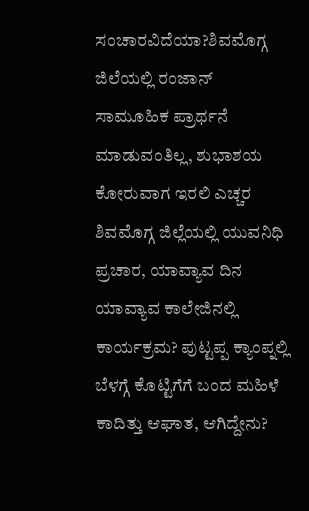ಸಂಚಾರವಿದೆಯಾ?ಶಿವಮೊಗ್ಗ ಜಿಲೆಯಲ್ಲಿ ರಂಜಾನ್ ಸಾಮೂಹಿಕ ಪ್ರಾರ್ಥನೆ ಮಾಡುವಂತಿಲ್ಲ, ಶುಭಾಶಯ ಕೋರುವಾಗ ಇರಲಿ ಎಚ್ಚರ ಶಿವಮೊಗ್ಗ ಜಿಲ್ಲೆಯಲ್ಲಿ ಯುವನಿಧಿ ಪ್ರಚಾರ, ಯಾವ್ಯಾವ ದಿನ ಯಾವ್ಯಾವ ಕಾಲೇಜಿನಲ್ಲಿ ಕಾರ್ಯಕ್ರಮ? ಪುಟ್ಟಪ್ಪ ಕ್ಯಾಂಪ್ನಲ್ಲಿ ಬೆಳಗ್ಗೆ ಕೊಟ್ಟಿಗೆಗೆ ಬಂದ ಮಹಿಳೆ ಕಾದಿತ್ತು ಆಘಾತ, ಆಗಿದ್ದೇನು?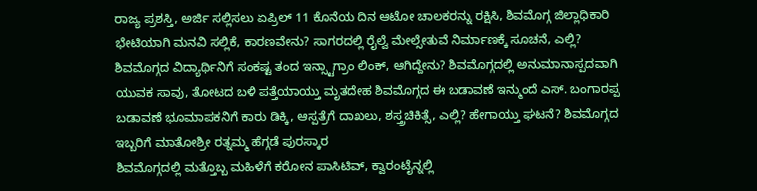ರಾಜ್ಯ ಪ್ರಶಸ್ತಿ, ಅರ್ಜಿ ಸಲ್ಲಿಸಲು ಏಪ್ರಿಲ್ 11 ಕೊನೆಯ ದಿನ ಆಟೋ ಚಾಲಕರನ್ನು ರಕ್ಷಿಸಿ, ಶಿವಮೊಗ್ಗ ಜಿಲ್ಲಾಧಿಕಾರಿ ಭೇಟಿಯಾಗಿ ಮನವಿ ಸಲ್ಲಿಕೆ, ಕಾರಣವೇನು? ಸಾಗರದಲ್ಲಿ ರೈಲ್ವೆ ಮೇಲ್ಸೇತುವೆ ನಿರ್ಮಾಣಕ್ಕೆ ಸೂಚನೆ, ಎಲ್ಲಿ? ಶಿವಮೊಗ್ಗದ ವಿದ್ಯಾರ್ಥಿನಿಗೆ ಸಂಕಷ್ಟ ತಂದ ಇನ್ಸ್ಟಾಗ್ರಾಂ ಲಿಂಕ್, ಆಗಿದ್ದೇನು? ಶಿವಮೊಗ್ಗದಲ್ಲಿ ಅನುಮಾನಾಸ್ಪದವಾಗಿ ಯುವಕ ಸಾವು, ತೋಟದ ಬಳಿ ಪತ್ತೆಯಾಯ್ತು ಮೃತದೇಹ ಶಿವಮೊಗ್ಗದ ಈ ಬಡಾವಣೆ ಇನ್ಮುಂದೆ ಎಸ್. ಬಂಗಾರಪ್ಪ ಬಡಾವಣೆ ಭೂಮಾಪಕನಿಗೆ ಕಾರು ಡಿಕ್ಕಿ, ಆಸ್ಪತ್ರೆಗೆ ದಾಖಲು, ಶಸ್ತ್ರಚಿಕಿತ್ಸೆ, ಎಲ್ಲಿ? ಹೇಗಾಯ್ತು ಘಟನೆ? ಶಿವಮೊಗ್ಗದ ಇಬ್ಬರಿಗೆ ಮಾತೋಶ್ರೀ ರತ್ನಮ್ಮ ಹೆಗ್ಗಡೆ ಪುರಸ್ಕಾರ
ಶಿವಮೊಗ್ಗದಲ್ಲಿ ಮತ್ತೊಬ್ಬ ಮಹಿಳೆಗೆ ಕರೋನ ಪಾಸಿಟಿವ್, ಕ್ವಾರಂಟೈನ್ನಲ್ಲಿ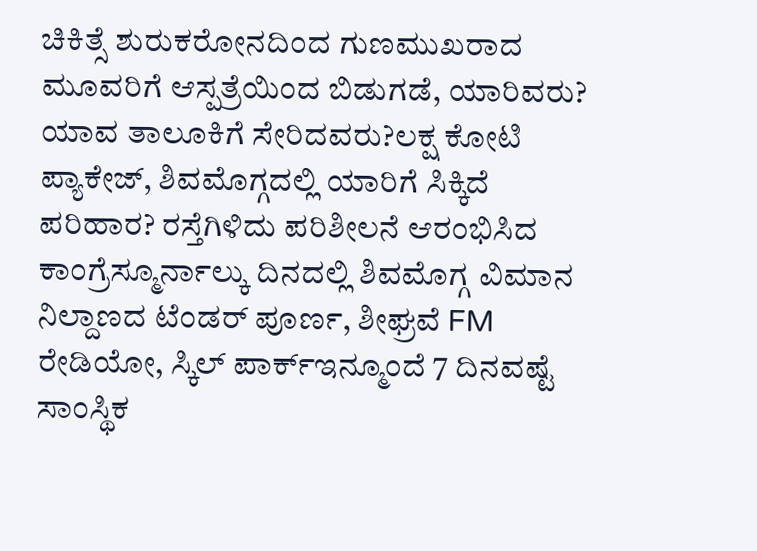ಚಿಕಿತ್ಸೆ ಶುರುಕರೋನದಿಂದ ಗುಣಮುಖರಾದ ಮೂವರಿಗೆ ಆಸ್ಪತ್ರೆಯಿಂದ ಬಿಡುಗಡೆ, ಯಾರಿವರು? ಯಾವ ತಾಲೂಕಿಗೆ ಸೇರಿದವರು?ಲಕ್ಷ ಕೋಟಿ ಪ್ಯಾಕೇಜ್, ಶಿವಮೊಗ್ಗದಲ್ಲಿ ಯಾರಿಗೆ ಸಿಕ್ಕಿದೆ ಪರಿಹಾರ? ರಸ್ತೆಗಿಳಿದು ಪರಿಶೀಲನೆ ಆರಂಭಿಸಿದ ಕಾಂಗ್ರೆಸ್ಮೂರ್ನಾಲ್ಕು ದಿನದಲ್ಲಿ ಶಿವಮೊಗ್ಗ ವಿಮಾನ ನಿಲ್ದಾಣದ ಟೆಂಡರ್ ಪೂರ್ಣ, ಶೀಘ್ರವೆ FM ರೇಡಿಯೋ, ಸ್ಕಿಲ್ ಪಾರ್ಕ್ಇನ್ಮೂಂದೆ 7 ದಿನವಷ್ಟೆ ಸಾಂಸ್ಥಿಕ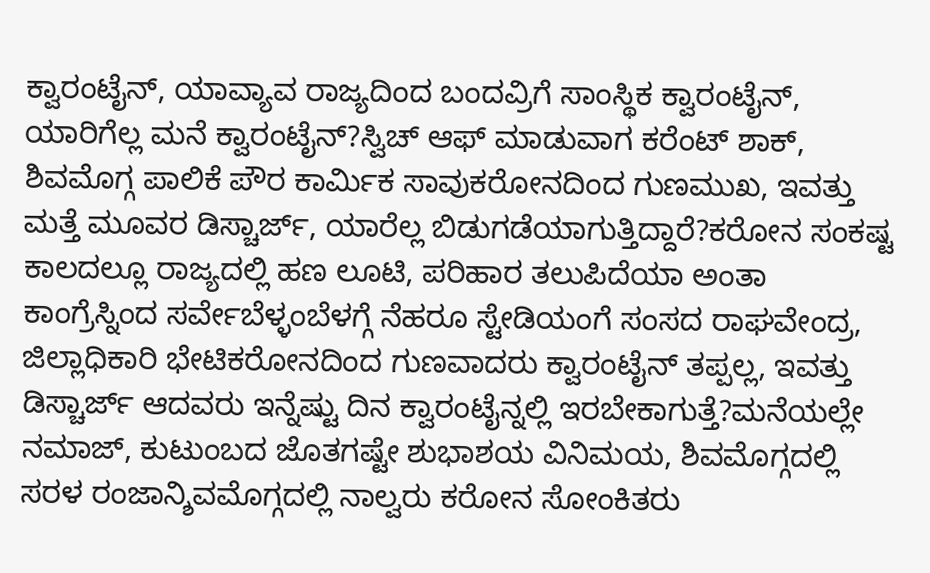ಕ್ವಾರಂಟೈನ್, ಯಾವ್ಯಾವ ರಾಜ್ಯದಿಂದ ಬಂದವ್ರಿಗೆ ಸಾಂಸ್ಥಿಕ ಕ್ವಾರಂಟೈನ್, ಯಾರಿಗೆಲ್ಲ ಮನೆ ಕ್ವಾರಂಟೈನ್?ಸ್ವಿಚ್ ಆಫ್ ಮಾಡುವಾಗ ಕರೆಂಟ್ ಶಾಕ್, ಶಿವಮೊಗ್ಗ ಪಾಲಿಕೆ ಪೌರ ಕಾರ್ಮಿಕ ಸಾವುಕರೋನದಿಂದ ಗುಣಮುಖ, ಇವತ್ತು ಮತ್ತೆ ಮೂವರ ಡಿಸ್ಚಾರ್ಜ್, ಯಾರೆಲ್ಲ ಬಿಡುಗಡೆಯಾಗುತ್ತಿದ್ದಾರೆ?ಕರೋನ ಸಂಕಷ್ಟ ಕಾಲದಲ್ಲೂ ರಾಜ್ಯದಲ್ಲಿ ಹಣ ಲೂಟಿ, ಪರಿಹಾರ ತಲುಪಿದೆಯಾ ಅಂತಾ ಕಾಂಗ್ರೆಸ್ನಿಂದ ಸರ್ವೇಬೆಳ್ಳಂಬೆಳಗ್ಗೆ ನೆಹರೂ ಸ್ಟೇಡಿಯಂಗೆ ಸಂಸದ ರಾಘವೇಂದ್ರ, ಜಿಲ್ಲಾಧಿಕಾರಿ ಭೇಟಿಕರೋನದಿಂದ ಗುಣವಾದರು ಕ್ವಾರಂಟೈನ್ ತಪ್ಪಲ್ಲ, ಇವತ್ತು ಡಿಸ್ಚಾರ್ಜ್ ಆದವರು ಇನ್ನೆಷ್ಟು ದಿನ ಕ್ವಾರಂಟೈನ್ನಲ್ಲಿ ಇರಬೇಕಾಗುತ್ತೆ?ಮನೆಯಲ್ಲೇ ನಮಾಜ್, ಕುಟುಂಬದ ಜೊತಗಷ್ಟೇ ಶುಭಾಶಯ ವಿನಿಮಯ, ಶಿವಮೊಗ್ಗದಲ್ಲಿ ಸರಳ ರಂಜಾನ್ಶಿವಮೊಗ್ಗದಲ್ಲಿ ನಾಲ್ವರು ಕರೋನ ಸೋಂಕಿತರು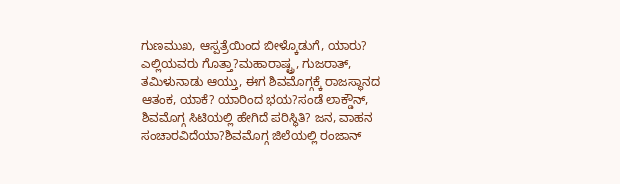ಗುಣಮುಖ, ಆಸ್ಪತ್ರೆಯಿಂದ ಬೀಳ್ಕೊಡುಗೆ, ಯಾರು? ಎಲ್ಲಿಯವರು ಗೊತ್ತಾ?ಮಹಾರಾಷ್ಟ್ರ, ಗುಜರಾತ್, ತಮಿಳುನಾಡು ಆಯ್ತು, ಈಗ ಶಿವಮೊಗ್ಗಕ್ಕೆ ರಾಜಸ್ಥಾನದ ಆತಂಕ, ಯಾಕೆ? ಯಾರಿಂದ ಭಯ?ಸಂಡೆ ಲಾಕ್ಡೌನ್, ಶಿವಮೊಗ್ಗ ಸಿಟಿಯಲ್ಲಿ ಹೇಗಿದೆ ಪರಿಸ್ಥಿತಿ? ಜನ, ವಾಹನ ಸಂಚಾರವಿದೆಯಾ?ಶಿವಮೊಗ್ಗ ಜಿಲೆಯಲ್ಲಿ ರಂಜಾನ್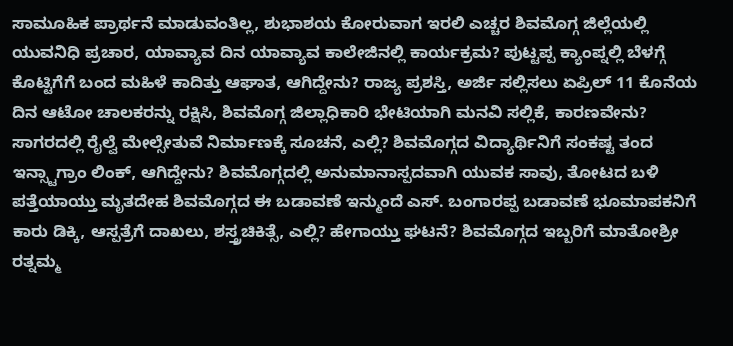ಸಾಮೂಹಿಕ ಪ್ರಾರ್ಥನೆ ಮಾಡುವಂತಿಲ್ಲ, ಶುಭಾಶಯ ಕೋರುವಾಗ ಇರಲಿ ಎಚ್ಚರ ಶಿವಮೊಗ್ಗ ಜಿಲ್ಲೆಯಲ್ಲಿ ಯುವನಿಧಿ ಪ್ರಚಾರ, ಯಾವ್ಯಾವ ದಿನ ಯಾವ್ಯಾವ ಕಾಲೇಜಿನಲ್ಲಿ ಕಾರ್ಯಕ್ರಮ? ಪುಟ್ಟಪ್ಪ ಕ್ಯಾಂಪ್ನಲ್ಲಿ ಬೆಳಗ್ಗೆ ಕೊಟ್ಟಿಗೆಗೆ ಬಂದ ಮಹಿಳೆ ಕಾದಿತ್ತು ಆಘಾತ, ಆಗಿದ್ದೇನು? ರಾಜ್ಯ ಪ್ರಶಸ್ತಿ, ಅರ್ಜಿ ಸಲ್ಲಿಸಲು ಏಪ್ರಿಲ್ 11 ಕೊನೆಯ ದಿನ ಆಟೋ ಚಾಲಕರನ್ನು ರಕ್ಷಿಸಿ, ಶಿವಮೊಗ್ಗ ಜಿಲ್ಲಾಧಿಕಾರಿ ಭೇಟಿಯಾಗಿ ಮನವಿ ಸಲ್ಲಿಕೆ, ಕಾರಣವೇನು? ಸಾಗರದಲ್ಲಿ ರೈಲ್ವೆ ಮೇಲ್ಸೇತುವೆ ನಿರ್ಮಾಣಕ್ಕೆ ಸೂಚನೆ, ಎಲ್ಲಿ? ಶಿವಮೊಗ್ಗದ ವಿದ್ಯಾರ್ಥಿನಿಗೆ ಸಂಕಷ್ಟ ತಂದ ಇನ್ಸ್ಟಾಗ್ರಾಂ ಲಿಂಕ್, ಆಗಿದ್ದೇನು? ಶಿವಮೊಗ್ಗದಲ್ಲಿ ಅನುಮಾನಾಸ್ಪದವಾಗಿ ಯುವಕ ಸಾವು, ತೋಟದ ಬಳಿ ಪತ್ತೆಯಾಯ್ತು ಮೃತದೇಹ ಶಿವಮೊಗ್ಗದ ಈ ಬಡಾವಣೆ ಇನ್ಮುಂದೆ ಎಸ್. ಬಂಗಾರಪ್ಪ ಬಡಾವಣೆ ಭೂಮಾಪಕನಿಗೆ ಕಾರು ಡಿಕ್ಕಿ, ಆಸ್ಪತ್ರೆಗೆ ದಾಖಲು, ಶಸ್ತ್ರಚಿಕಿತ್ಸೆ, ಎಲ್ಲಿ? ಹೇಗಾಯ್ತು ಘಟನೆ? ಶಿವಮೊಗ್ಗದ ಇಬ್ಬರಿಗೆ ಮಾತೋಶ್ರೀ ರತ್ನಮ್ಮ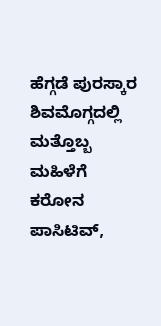ಹೆಗ್ಗಡೆ ಪುರಸ್ಕಾರ
ಶಿವಮೊಗ್ಗದಲ್ಲಿ ಮತ್ತೊಬ್ಬ ಮಹಿಳೆಗೆ ಕರೋನ ಪಾಸಿಟಿವ್,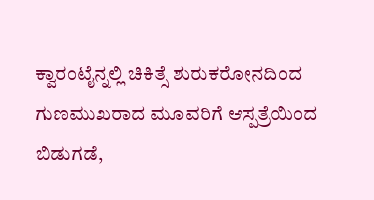ಕ್ವಾರಂಟೈನ್ನಲ್ಲಿ ಚಿಕಿತ್ಸೆ ಶುರುಕರೋನದಿಂದ ಗುಣಮುಖರಾದ ಮೂವರಿಗೆ ಆಸ್ಪತ್ರೆಯಿಂದ ಬಿಡುಗಡೆ,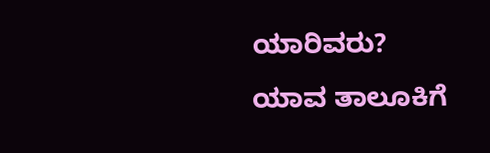ಯಾರಿವರು? ಯಾವ ತಾಲೂಕಿಗೆ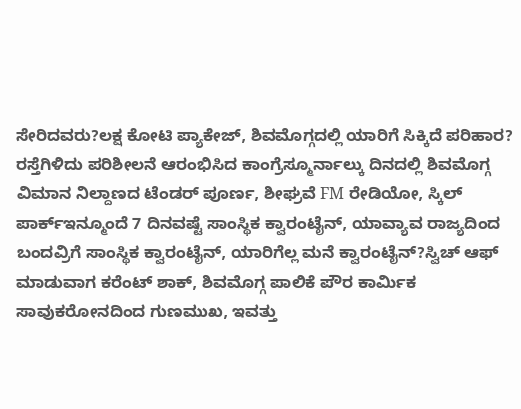ಸೇರಿದವರು?ಲಕ್ಷ ಕೋಟಿ ಪ್ಯಾಕೇಜ್, ಶಿವಮೊಗ್ಗದಲ್ಲಿ ಯಾರಿಗೆ ಸಿಕ್ಕಿದೆ ಪರಿಹಾರ? ರಸ್ತೆಗಿಳಿದು ಪರಿಶೀಲನೆ ಆರಂಭಿಸಿದ ಕಾಂಗ್ರೆಸ್ಮೂರ್ನಾಲ್ಕು ದಿನದಲ್ಲಿ ಶಿವಮೊಗ್ಗ ವಿಮಾನ ನಿಲ್ದಾಣದ ಟೆಂಡರ್ ಪೂರ್ಣ, ಶೀಘ್ರವೆ FM ರೇಡಿಯೋ, ಸ್ಕಿಲ್ ಪಾರ್ಕ್ಇನ್ಮೂಂದೆ 7 ದಿನವಷ್ಟೆ ಸಾಂಸ್ಥಿಕ ಕ್ವಾರಂಟೈನ್, ಯಾವ್ಯಾವ ರಾಜ್ಯದಿಂದ ಬಂದವ್ರಿಗೆ ಸಾಂಸ್ಥಿಕ ಕ್ವಾರಂಟೈನ್, ಯಾರಿಗೆಲ್ಲ ಮನೆ ಕ್ವಾರಂಟೈನ್?ಸ್ವಿಚ್ ಆಫ್ ಮಾಡುವಾಗ ಕರೆಂಟ್ ಶಾಕ್, ಶಿವಮೊಗ್ಗ ಪಾಲಿಕೆ ಪೌರ ಕಾರ್ಮಿಕ ಸಾವುಕರೋನದಿಂದ ಗುಣಮುಖ, ಇವತ್ತು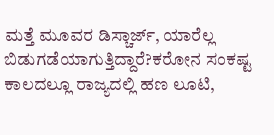ಮತ್ತೆ ಮೂವರ ಡಿಸ್ಚಾರ್ಜ್, ಯಾರೆಲ್ಲ ಬಿಡುಗಡೆಯಾಗುತ್ತಿದ್ದಾರೆ?ಕರೋನ ಸಂಕಷ್ಟ ಕಾಲದಲ್ಲೂ ರಾಜ್ಯದಲ್ಲಿ ಹಣ ಲೂಟಿ,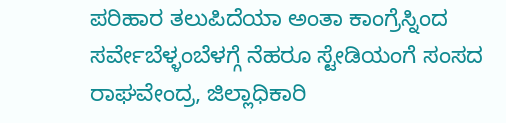ಪರಿಹಾರ ತಲುಪಿದೆಯಾ ಅಂತಾ ಕಾಂಗ್ರೆಸ್ನಿಂದ ಸರ್ವೇಬೆಳ್ಳಂಬೆಳಗ್ಗೆ ನೆಹರೂ ಸ್ಟೇಡಿಯಂಗೆ ಸಂಸದ ರಾಘವೇಂದ್ರ, ಜಿಲ್ಲಾಧಿಕಾರಿ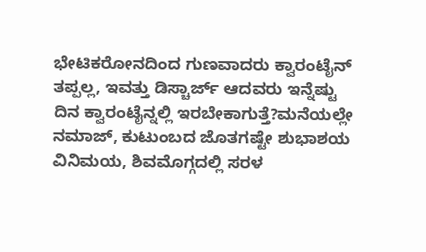ಭೇಟಿಕರೋನದಿಂದ ಗುಣವಾದರು ಕ್ವಾರಂಟೈನ್ ತಪ್ಪಲ್ಲ, ಇವತ್ತು ಡಿಸ್ಚಾರ್ಜ್ ಆದವರು ಇನ್ನೆಷ್ಟು ದಿನ ಕ್ವಾರಂಟೈನ್ನಲ್ಲಿ ಇರಬೇಕಾಗುತ್ತೆ?ಮನೆಯಲ್ಲೇ ನಮಾಜ್, ಕುಟುಂಬದ ಜೊತಗಷ್ಟೇ ಶುಭಾಶಯ ವಿನಿಮಯ, ಶಿವಮೊಗ್ಗದಲ್ಲಿ ಸರಳ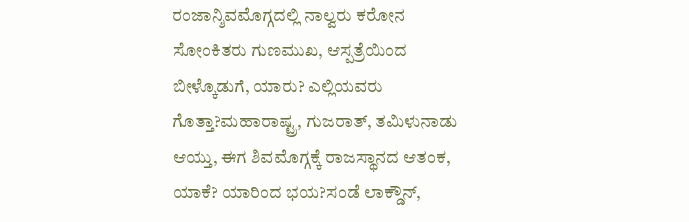ರಂಜಾನ್ಶಿವಮೊಗ್ಗದಲ್ಲಿ ನಾಲ್ವರು ಕರೋನ ಸೋಂಕಿತರು ಗುಣಮುಖ, ಆಸ್ಪತ್ರೆಯಿಂದ ಬೀಳ್ಕೊಡುಗೆ, ಯಾರು? ಎಲ್ಲಿಯವರು ಗೊತ್ತಾ?ಮಹಾರಾಷ್ಟ್ರ, ಗುಜರಾತ್, ತಮಿಳುನಾಡು ಆಯ್ತು, ಈಗ ಶಿವಮೊಗ್ಗಕ್ಕೆ ರಾಜಸ್ಥಾನದ ಆತಂಕ, ಯಾಕೆ? ಯಾರಿಂದ ಭಯ?ಸಂಡೆ ಲಾಕ್ಡೌನ್,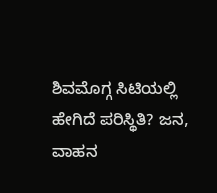ಶಿವಮೊಗ್ಗ ಸಿಟಿಯಲ್ಲಿ ಹೇಗಿದೆ ಪರಿಸ್ಥಿತಿ? ಜನ, ವಾಹನ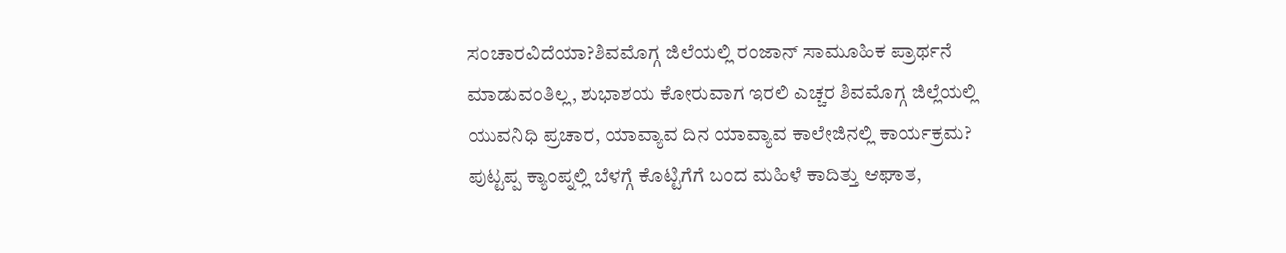ಸಂಚಾರವಿದೆಯಾ?ಶಿವಮೊಗ್ಗ ಜಿಲೆಯಲ್ಲಿ ರಂಜಾನ್ ಸಾಮೂಹಿಕ ಪ್ರಾರ್ಥನೆ ಮಾಡುವಂತಿಲ್ಲ, ಶುಭಾಶಯ ಕೋರುವಾಗ ಇರಲಿ ಎಚ್ಚರ ಶಿವಮೊಗ್ಗ ಜಿಲ್ಲೆಯಲ್ಲಿ ಯುವನಿಧಿ ಪ್ರಚಾರ, ಯಾವ್ಯಾವ ದಿನ ಯಾವ್ಯಾವ ಕಾಲೇಜಿನಲ್ಲಿ ಕಾರ್ಯಕ್ರಮ? ಪುಟ್ಟಪ್ಪ ಕ್ಯಾಂಪ್ನಲ್ಲಿ ಬೆಳಗ್ಗೆ ಕೊಟ್ಟಿಗೆಗೆ ಬಂದ ಮಹಿಳೆ ಕಾದಿತ್ತು ಆಘಾತ,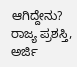ಆಗಿದ್ದೇನು? ರಾಜ್ಯ ಪ್ರಶಸ್ತಿ, ಅರ್ಜಿ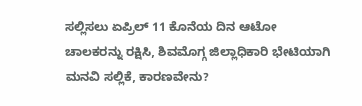ಸಲ್ಲಿಸಲು ಏಪ್ರಿಲ್ 11 ಕೊನೆಯ ದಿನ ಆಟೋ ಚಾಲಕರನ್ನು ರಕ್ಷಿಸಿ, ಶಿವಮೊಗ್ಗ ಜಿಲ್ಲಾಧಿಕಾರಿ ಭೇಟಿಯಾಗಿ ಮನವಿ ಸಲ್ಲಿಕೆ, ಕಾರಣವೇನು?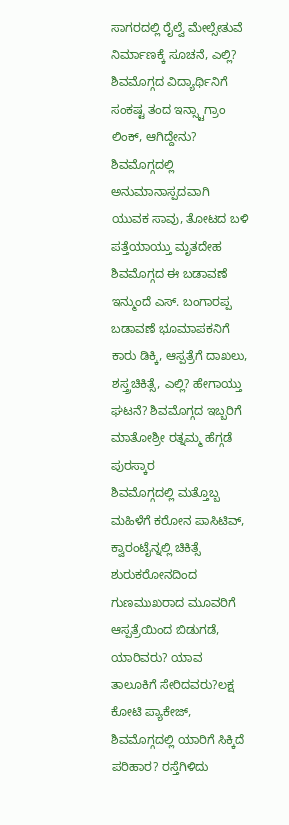ಸಾಗರದಲ್ಲಿ ರೈಲ್ವೆ ಮೇಲ್ಸೇತುವೆ ನಿರ್ಮಾಣಕ್ಕೆ ಸೂಚನೆ, ಎಲ್ಲಿ? ಶಿವಮೊಗ್ಗದ ವಿದ್ಯಾರ್ಥಿನಿಗೆ ಸಂಕಷ್ಟ ತಂದ ಇನ್ಸ್ಟಾಗ್ರಾಂ ಲಿಂಕ್, ಆಗಿದ್ದೇನು? ಶಿವಮೊಗ್ಗದಲ್ಲಿ ಅನುಮಾನಾಸ್ಪದವಾಗಿ ಯುವಕ ಸಾವು, ತೋಟದ ಬಳಿ ಪತ್ತೆಯಾಯ್ತು ಮೃತದೇಹ ಶಿವಮೊಗ್ಗದ ಈ ಬಡಾವಣೆ ಇನ್ಮುಂದೆ ಎಸ್. ಬಂಗಾರಪ್ಪ ಬಡಾವಣೆ ಭೂಮಾಪಕನಿಗೆ ಕಾರು ಡಿಕ್ಕಿ, ಆಸ್ಪತ್ರೆಗೆ ದಾಖಲು, ಶಸ್ತ್ರಚಿಕಿತ್ಸೆ, ಎಲ್ಲಿ? ಹೇಗಾಯ್ತು ಘಟನೆ? ಶಿವಮೊಗ್ಗದ ಇಬ್ಬರಿಗೆ ಮಾತೋಶ್ರೀ ರತ್ನಮ್ಮ ಹೆಗ್ಗಡೆ ಪುರಸ್ಕಾರ
ಶಿವಮೊಗ್ಗದಲ್ಲಿ ಮತ್ತೊಬ್ಬ ಮಹಿಳೆಗೆ ಕರೋನ ಪಾಸಿಟಿವ್, ಕ್ವಾರಂಟೈನ್ನಲ್ಲಿ ಚಿಕಿತ್ಸೆ ಶುರುಕರೋನದಿಂದ ಗುಣಮುಖರಾದ ಮೂವರಿಗೆ ಆಸ್ಪತ್ರೆಯಿಂದ ಬಿಡುಗಡೆ, ಯಾರಿವರು? ಯಾವ ತಾಲೂಕಿಗೆ ಸೇರಿದವರು?ಲಕ್ಷ ಕೋಟಿ ಪ್ಯಾಕೇಜ್, ಶಿವಮೊಗ್ಗದಲ್ಲಿ ಯಾರಿಗೆ ಸಿಕ್ಕಿದೆ ಪರಿಹಾರ? ರಸ್ತೆಗಿಳಿದು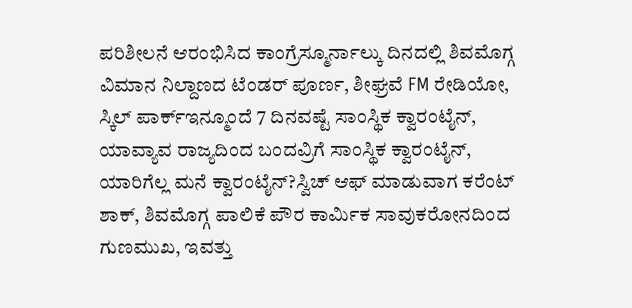ಪರಿಶೀಲನೆ ಆರಂಭಿಸಿದ ಕಾಂಗ್ರೆಸ್ಮೂರ್ನಾಲ್ಕು ದಿನದಲ್ಲಿ ಶಿವಮೊಗ್ಗ ವಿಮಾನ ನಿಲ್ದಾಣದ ಟೆಂಡರ್ ಪೂರ್ಣ, ಶೀಘ್ರವೆ FM ರೇಡಿಯೋ, ಸ್ಕಿಲ್ ಪಾರ್ಕ್ಇನ್ಮೂಂದೆ 7 ದಿನವಷ್ಟೆ ಸಾಂಸ್ಥಿಕ ಕ್ವಾರಂಟೈನ್, ಯಾವ್ಯಾವ ರಾಜ್ಯದಿಂದ ಬಂದವ್ರಿಗೆ ಸಾಂಸ್ಥಿಕ ಕ್ವಾರಂಟೈನ್, ಯಾರಿಗೆಲ್ಲ ಮನೆ ಕ್ವಾರಂಟೈನ್?ಸ್ವಿಚ್ ಆಫ್ ಮಾಡುವಾಗ ಕರೆಂಟ್ ಶಾಕ್, ಶಿವಮೊಗ್ಗ ಪಾಲಿಕೆ ಪೌರ ಕಾರ್ಮಿಕ ಸಾವುಕರೋನದಿಂದ ಗುಣಮುಖ, ಇವತ್ತು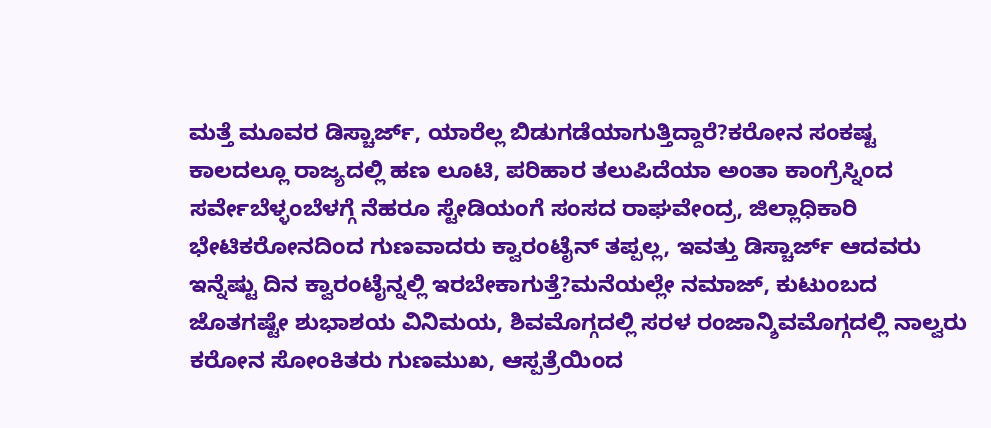ಮತ್ತೆ ಮೂವರ ಡಿಸ್ಚಾರ್ಜ್, ಯಾರೆಲ್ಲ ಬಿಡುಗಡೆಯಾಗುತ್ತಿದ್ದಾರೆ?ಕರೋನ ಸಂಕಷ್ಟ ಕಾಲದಲ್ಲೂ ರಾಜ್ಯದಲ್ಲಿ ಹಣ ಲೂಟಿ, ಪರಿಹಾರ ತಲುಪಿದೆಯಾ ಅಂತಾ ಕಾಂಗ್ರೆಸ್ನಿಂದ ಸರ್ವೇಬೆಳ್ಳಂಬೆಳಗ್ಗೆ ನೆಹರೂ ಸ್ಟೇಡಿಯಂಗೆ ಸಂಸದ ರಾಘವೇಂದ್ರ, ಜಿಲ್ಲಾಧಿಕಾರಿ ಭೇಟಿಕರೋನದಿಂದ ಗುಣವಾದರು ಕ್ವಾರಂಟೈನ್ ತಪ್ಪಲ್ಲ, ಇವತ್ತು ಡಿಸ್ಚಾರ್ಜ್ ಆದವರು ಇನ್ನೆಷ್ಟು ದಿನ ಕ್ವಾರಂಟೈನ್ನಲ್ಲಿ ಇರಬೇಕಾಗುತ್ತೆ?ಮನೆಯಲ್ಲೇ ನಮಾಜ್, ಕುಟುಂಬದ ಜೊತಗಷ್ಟೇ ಶುಭಾಶಯ ವಿನಿಮಯ, ಶಿವಮೊಗ್ಗದಲ್ಲಿ ಸರಳ ರಂಜಾನ್ಶಿವಮೊಗ್ಗದಲ್ಲಿ ನಾಲ್ವರು ಕರೋನ ಸೋಂಕಿತರು ಗುಣಮುಖ, ಆಸ್ಪತ್ರೆಯಿಂದ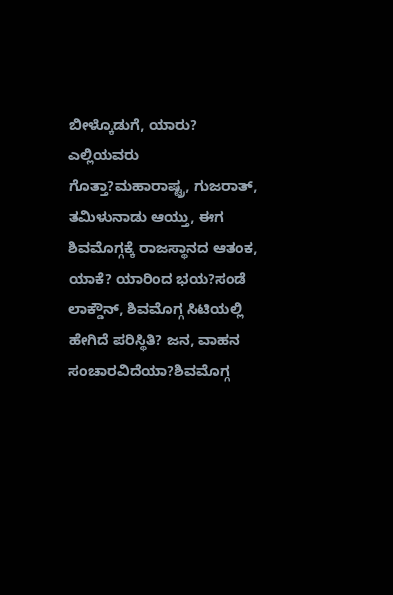ಬೀಳ್ಕೊಡುಗೆ, ಯಾರು? ಎಲ್ಲಿಯವರು ಗೊತ್ತಾ?ಮಹಾರಾಷ್ಟ್ರ, ಗುಜರಾತ್, ತಮಿಳುನಾಡು ಆಯ್ತು, ಈಗ ಶಿವಮೊಗ್ಗಕ್ಕೆ ರಾಜಸ್ಥಾನದ ಆತಂಕ, ಯಾಕೆ? ಯಾರಿಂದ ಭಯ?ಸಂಡೆ ಲಾಕ್ಡೌನ್, ಶಿವಮೊಗ್ಗ ಸಿಟಿಯಲ್ಲಿ ಹೇಗಿದೆ ಪರಿಸ್ಥಿತಿ? ಜನ, ವಾಹನ ಸಂಚಾರವಿದೆಯಾ?ಶಿವಮೊಗ್ಗ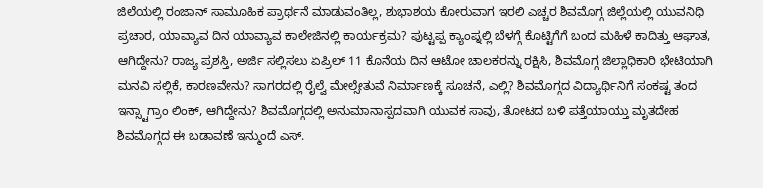ಜಿಲೆಯಲ್ಲಿ ರಂಜಾನ್ ಸಾಮೂಹಿಕ ಪ್ರಾರ್ಥನೆ ಮಾಡುವಂತಿಲ್ಲ, ಶುಭಾಶಯ ಕೋರುವಾಗ ಇರಲಿ ಎಚ್ಚರ ಶಿವಮೊಗ್ಗ ಜಿಲ್ಲೆಯಲ್ಲಿ ಯುವನಿಧಿ ಪ್ರಚಾರ, ಯಾವ್ಯಾವ ದಿನ ಯಾವ್ಯಾವ ಕಾಲೇಜಿನಲ್ಲಿ ಕಾರ್ಯಕ್ರಮ? ಪುಟ್ಟಪ್ಪ ಕ್ಯಾಂಪ್ನಲ್ಲಿ ಬೆಳಗ್ಗೆ ಕೊಟ್ಟಿಗೆಗೆ ಬಂದ ಮಹಿಳೆ ಕಾದಿತ್ತು ಆಘಾತ, ಆಗಿದ್ದೇನು? ರಾಜ್ಯ ಪ್ರಶಸ್ತಿ, ಅರ್ಜಿ ಸಲ್ಲಿಸಲು ಏಪ್ರಿಲ್ 11 ಕೊನೆಯ ದಿನ ಆಟೋ ಚಾಲಕರನ್ನು ರಕ್ಷಿಸಿ, ಶಿವಮೊಗ್ಗ ಜಿಲ್ಲಾಧಿಕಾರಿ ಭೇಟಿಯಾಗಿ ಮನವಿ ಸಲ್ಲಿಕೆ, ಕಾರಣವೇನು? ಸಾಗರದಲ್ಲಿ ರೈಲ್ವೆ ಮೇಲ್ಸೇತುವೆ ನಿರ್ಮಾಣಕ್ಕೆ ಸೂಚನೆ, ಎಲ್ಲಿ? ಶಿವಮೊಗ್ಗದ ವಿದ್ಯಾರ್ಥಿನಿಗೆ ಸಂಕಷ್ಟ ತಂದ ಇನ್ಸ್ಟಾಗ್ರಾಂ ಲಿಂಕ್, ಆಗಿದ್ದೇನು? ಶಿವಮೊಗ್ಗದಲ್ಲಿ ಅನುಮಾನಾಸ್ಪದವಾಗಿ ಯುವಕ ಸಾವು, ತೋಟದ ಬಳಿ ಪತ್ತೆಯಾಯ್ತು ಮೃತದೇಹ ಶಿವಮೊಗ್ಗದ ಈ ಬಡಾವಣೆ ಇನ್ಮುಂದೆ ಎಸ್.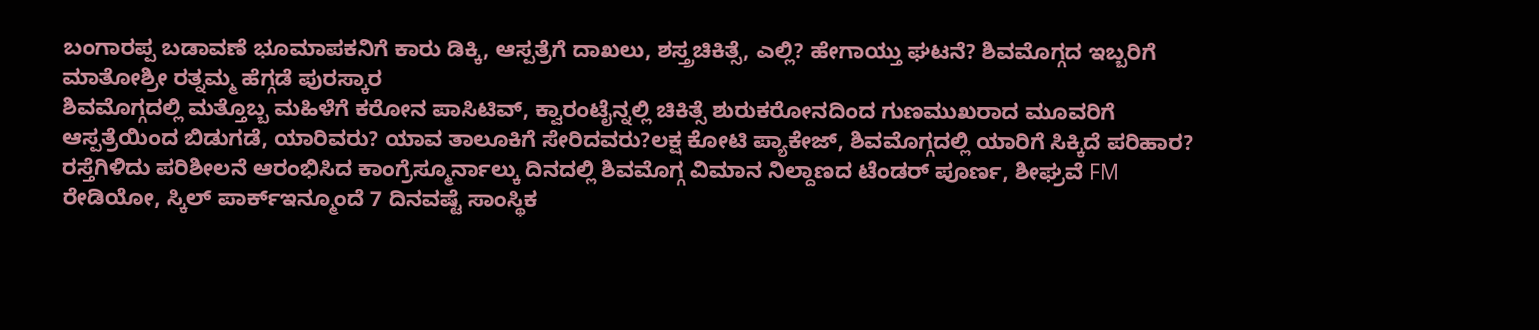ಬಂಗಾರಪ್ಪ ಬಡಾವಣೆ ಭೂಮಾಪಕನಿಗೆ ಕಾರು ಡಿಕ್ಕಿ, ಆಸ್ಪತ್ರೆಗೆ ದಾಖಲು, ಶಸ್ತ್ರಚಿಕಿತ್ಸೆ, ಎಲ್ಲಿ? ಹೇಗಾಯ್ತು ಘಟನೆ? ಶಿವಮೊಗ್ಗದ ಇಬ್ಬರಿಗೆ ಮಾತೋಶ್ರೀ ರತ್ನಮ್ಮ ಹೆಗ್ಗಡೆ ಪುರಸ್ಕಾರ
ಶಿವಮೊಗ್ಗದಲ್ಲಿ ಮತ್ತೊಬ್ಬ ಮಹಿಳೆಗೆ ಕರೋನ ಪಾಸಿಟಿವ್, ಕ್ವಾರಂಟೈನ್ನಲ್ಲಿ ಚಿಕಿತ್ಸೆ ಶುರುಕರೋನದಿಂದ ಗುಣಮುಖರಾದ ಮೂವರಿಗೆ ಆಸ್ಪತ್ರೆಯಿಂದ ಬಿಡುಗಡೆ, ಯಾರಿವರು? ಯಾವ ತಾಲೂಕಿಗೆ ಸೇರಿದವರು?ಲಕ್ಷ ಕೋಟಿ ಪ್ಯಾಕೇಜ್, ಶಿವಮೊಗ್ಗದಲ್ಲಿ ಯಾರಿಗೆ ಸಿಕ್ಕಿದೆ ಪರಿಹಾರ? ರಸ್ತೆಗಿಳಿದು ಪರಿಶೀಲನೆ ಆರಂಭಿಸಿದ ಕಾಂಗ್ರೆಸ್ಮೂರ್ನಾಲ್ಕು ದಿನದಲ್ಲಿ ಶಿವಮೊಗ್ಗ ವಿಮಾನ ನಿಲ್ದಾಣದ ಟೆಂಡರ್ ಪೂರ್ಣ, ಶೀಘ್ರವೆ FM ರೇಡಿಯೋ, ಸ್ಕಿಲ್ ಪಾರ್ಕ್ಇನ್ಮೂಂದೆ 7 ದಿನವಷ್ಟೆ ಸಾಂಸ್ಥಿಕ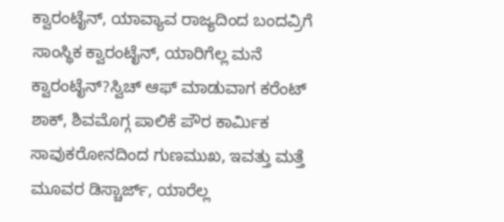ಕ್ವಾರಂಟೈನ್, ಯಾವ್ಯಾವ ರಾಜ್ಯದಿಂದ ಬಂದವ್ರಿಗೆ ಸಾಂಸ್ಥಿಕ ಕ್ವಾರಂಟೈನ್, ಯಾರಿಗೆಲ್ಲ ಮನೆ ಕ್ವಾರಂಟೈನ್?ಸ್ವಿಚ್ ಆಫ್ ಮಾಡುವಾಗ ಕರೆಂಟ್ ಶಾಕ್, ಶಿವಮೊಗ್ಗ ಪಾಲಿಕೆ ಪೌರ ಕಾರ್ಮಿಕ ಸಾವುಕರೋನದಿಂದ ಗುಣಮುಖ, ಇವತ್ತು ಮತ್ತೆ ಮೂವರ ಡಿಸ್ಚಾರ್ಜ್, ಯಾರೆಲ್ಲ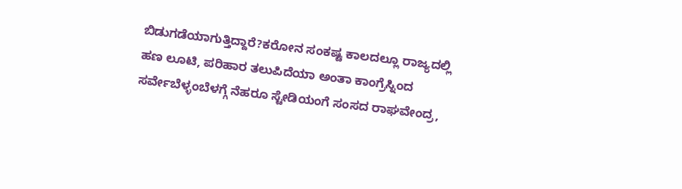ಬಿಡುಗಡೆಯಾಗುತ್ತಿದ್ದಾರೆ?ಕರೋನ ಸಂಕಷ್ಟ ಕಾಲದಲ್ಲೂ ರಾಜ್ಯದಲ್ಲಿ ಹಣ ಲೂಟಿ, ಪರಿಹಾರ ತಲುಪಿದೆಯಾ ಅಂತಾ ಕಾಂಗ್ರೆಸ್ನಿಂದ ಸರ್ವೇಬೆಳ್ಳಂಬೆಳಗ್ಗೆ ನೆಹರೂ ಸ್ಟೇಡಿಯಂಗೆ ಸಂಸದ ರಾಘವೇಂದ್ರ,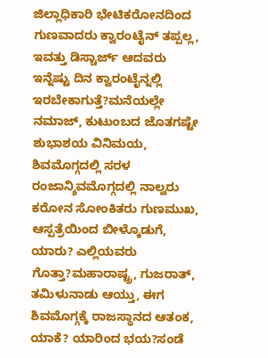ಜಿಲ್ಲಾಧಿಕಾರಿ ಭೇಟಿಕರೋನದಿಂದ ಗುಣವಾದರು ಕ್ವಾರಂಟೈನ್ ತಪ್ಪಲ್ಲ, ಇವತ್ತು ಡಿಸ್ಚಾರ್ಜ್ ಆದವರು ಇನ್ನೆಷ್ಟು ದಿನ ಕ್ವಾರಂಟೈನ್ನಲ್ಲಿ ಇರಬೇಕಾಗುತ್ತೆ?ಮನೆಯಲ್ಲೇ ನಮಾಜ್, ಕುಟುಂಬದ ಜೊತಗಷ್ಟೇ ಶುಭಾಶಯ ವಿನಿಮಯ, ಶಿವಮೊಗ್ಗದಲ್ಲಿ ಸರಳ ರಂಜಾನ್ಶಿವಮೊಗ್ಗದಲ್ಲಿ ನಾಲ್ವರು ಕರೋನ ಸೋಂಕಿತರು ಗುಣಮುಖ, ಆಸ್ಪತ್ರೆಯಿಂದ ಬೀಳ್ಕೊಡುಗೆ, ಯಾರು? ಎಲ್ಲಿಯವರು ಗೊತ್ತಾ?ಮಹಾರಾಷ್ಟ್ರ, ಗುಜರಾತ್, ತಮಿಳುನಾಡು ಆಯ್ತು, ಈಗ ಶಿವಮೊಗ್ಗಕ್ಕೆ ರಾಜಸ್ಥಾನದ ಆತಂಕ, ಯಾಕೆ? ಯಾರಿಂದ ಭಯ?ಸಂಡೆ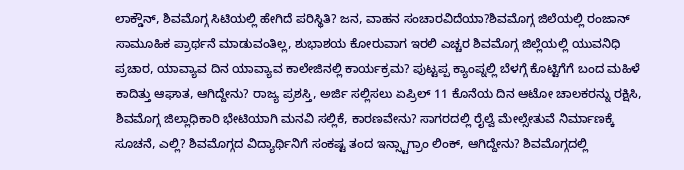ಲಾಕ್ಡೌನ್, ಶಿವಮೊಗ್ಗ ಸಿಟಿಯಲ್ಲಿ ಹೇಗಿದೆ ಪರಿಸ್ಥಿತಿ? ಜನ, ವಾಹನ ಸಂಚಾರವಿದೆಯಾ?ಶಿವಮೊಗ್ಗ ಜಿಲೆಯಲ್ಲಿ ರಂಜಾನ್ ಸಾಮೂಹಿಕ ಪ್ರಾರ್ಥನೆ ಮಾಡುವಂತಿಲ್ಲ, ಶುಭಾಶಯ ಕೋರುವಾಗ ಇರಲಿ ಎಚ್ಚರ ಶಿವಮೊಗ್ಗ ಜಿಲ್ಲೆಯಲ್ಲಿ ಯುವನಿಧಿ ಪ್ರಚಾರ, ಯಾವ್ಯಾವ ದಿನ ಯಾವ್ಯಾವ ಕಾಲೇಜಿನಲ್ಲಿ ಕಾರ್ಯಕ್ರಮ? ಪುಟ್ಟಪ್ಪ ಕ್ಯಾಂಪ್ನಲ್ಲಿ ಬೆಳಗ್ಗೆ ಕೊಟ್ಟಿಗೆಗೆ ಬಂದ ಮಹಿಳೆ ಕಾದಿತ್ತು ಆಘಾತ, ಆಗಿದ್ದೇನು? ರಾಜ್ಯ ಪ್ರಶಸ್ತಿ, ಅರ್ಜಿ ಸಲ್ಲಿಸಲು ಏಪ್ರಿಲ್ 11 ಕೊನೆಯ ದಿನ ಆಟೋ ಚಾಲಕರನ್ನು ರಕ್ಷಿಸಿ, ಶಿವಮೊಗ್ಗ ಜಿಲ್ಲಾಧಿಕಾರಿ ಭೇಟಿಯಾಗಿ ಮನವಿ ಸಲ್ಲಿಕೆ, ಕಾರಣವೇನು? ಸಾಗರದಲ್ಲಿ ರೈಲ್ವೆ ಮೇಲ್ಸೇತುವೆ ನಿರ್ಮಾಣಕ್ಕೆ ಸೂಚನೆ, ಎಲ್ಲಿ? ಶಿವಮೊಗ್ಗದ ವಿದ್ಯಾರ್ಥಿನಿಗೆ ಸಂಕಷ್ಟ ತಂದ ಇನ್ಸ್ಟಾಗ್ರಾಂ ಲಿಂಕ್, ಆಗಿದ್ದೇನು? ಶಿವಮೊಗ್ಗದಲ್ಲಿ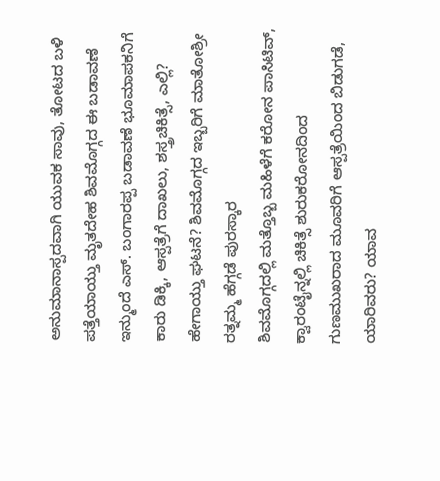ಅನುಮಾನಾಸ್ಪದವಾಗಿ ಯುವಕ ಸಾವು, ತೋಟದ ಬಳಿ ಪತ್ತೆಯಾಯ್ತು ಮೃತದೇಹ ಶಿವಮೊಗ್ಗದ ಈ ಬಡಾವಣೆ ಇನ್ಮುಂದೆ ಎಸ್. ಬಂಗಾರಪ್ಪ ಬಡಾವಣೆ ಭೂಮಾಪಕನಿಗೆ ಕಾರು ಡಿಕ್ಕಿ, ಆಸ್ಪತ್ರೆಗೆ ದಾಖಲು, ಶಸ್ತ್ರಚಿಕಿತ್ಸೆ, ಎಲ್ಲಿ? ಹೇಗಾಯ್ತು ಘಟನೆ? ಶಿವಮೊಗ್ಗದ ಇಬ್ಬರಿಗೆ ಮಾತೋಶ್ರೀ ರತ್ನಮ್ಮ ಹೆಗ್ಗಡೆ ಪುರಸ್ಕಾರ
ಶಿವಮೊಗ್ಗದಲ್ಲಿ ಮತ್ತೊಬ್ಬ ಮಹಿಳೆಗೆ ಕರೋನ ಪಾಸಿಟಿವ್, ಕ್ವಾರಂಟೈನ್ನಲ್ಲಿ ಚಿಕಿತ್ಸೆ ಶುರುಕರೋನದಿಂದ ಗುಣಮುಖರಾದ ಮೂವರಿಗೆ ಆಸ್ಪತ್ರೆಯಿಂದ ಬಿಡುಗಡೆ, ಯಾರಿವರು? ಯಾವ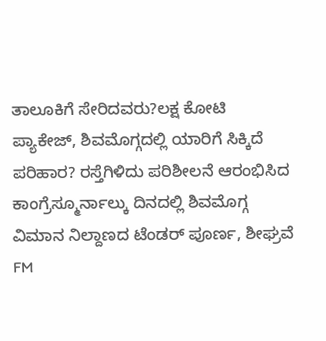ತಾಲೂಕಿಗೆ ಸೇರಿದವರು?ಲಕ್ಷ ಕೋಟಿ ಪ್ಯಾಕೇಜ್, ಶಿವಮೊಗ್ಗದಲ್ಲಿ ಯಾರಿಗೆ ಸಿಕ್ಕಿದೆ ಪರಿಹಾರ? ರಸ್ತೆಗಿಳಿದು ಪರಿಶೀಲನೆ ಆರಂಭಿಸಿದ ಕಾಂಗ್ರೆಸ್ಮೂರ್ನಾಲ್ಕು ದಿನದಲ್ಲಿ ಶಿವಮೊಗ್ಗ ವಿಮಾನ ನಿಲ್ದಾಣದ ಟೆಂಡರ್ ಪೂರ್ಣ, ಶೀಘ್ರವೆ FM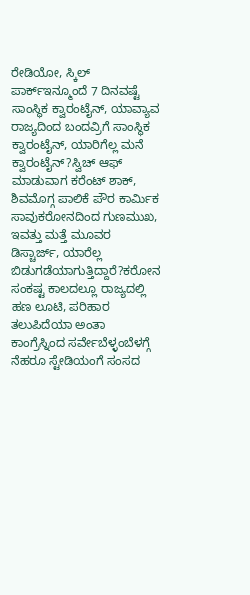ರೇಡಿಯೋ, ಸ್ಕಿಲ್ ಪಾರ್ಕ್ಇನ್ಮೂಂದೆ 7 ದಿನವಷ್ಟೆ ಸಾಂಸ್ಥಿಕ ಕ್ವಾರಂಟೈನ್, ಯಾವ್ಯಾವ ರಾಜ್ಯದಿಂದ ಬಂದವ್ರಿಗೆ ಸಾಂಸ್ಥಿಕ ಕ್ವಾರಂಟೈನ್, ಯಾರಿಗೆಲ್ಲ ಮನೆ ಕ್ವಾರಂಟೈನ್?ಸ್ವಿಚ್ ಆಫ್ ಮಾಡುವಾಗ ಕರೆಂಟ್ ಶಾಕ್, ಶಿವಮೊಗ್ಗ ಪಾಲಿಕೆ ಪೌರ ಕಾರ್ಮಿಕ ಸಾವುಕರೋನದಿಂದ ಗುಣಮುಖ, ಇವತ್ತು ಮತ್ತೆ ಮೂವರ ಡಿಸ್ಚಾರ್ಜ್, ಯಾರೆಲ್ಲ ಬಿಡುಗಡೆಯಾಗುತ್ತಿದ್ದಾರೆ?ಕರೋನ ಸಂಕಷ್ಟ ಕಾಲದಲ್ಲೂ ರಾಜ್ಯದಲ್ಲಿ ಹಣ ಲೂಟಿ, ಪರಿಹಾರ ತಲುಪಿದೆಯಾ ಅಂತಾ ಕಾಂಗ್ರೆಸ್ನಿಂದ ಸರ್ವೇಬೆಳ್ಳಂಬೆಳಗ್ಗೆ ನೆಹರೂ ಸ್ಟೇಡಿಯಂಗೆ ಸಂಸದ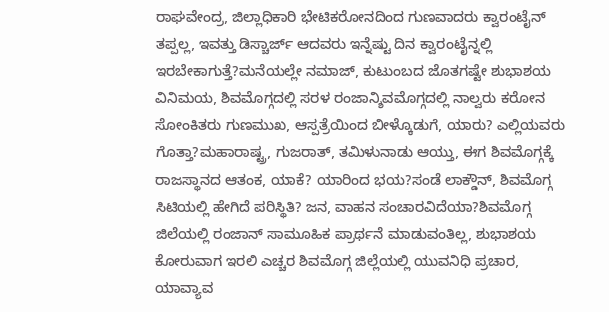ರಾಘವೇಂದ್ರ, ಜಿಲ್ಲಾಧಿಕಾರಿ ಭೇಟಿಕರೋನದಿಂದ ಗುಣವಾದರು ಕ್ವಾರಂಟೈನ್ ತಪ್ಪಲ್ಲ, ಇವತ್ತು ಡಿಸ್ಚಾರ್ಜ್ ಆದವರು ಇನ್ನೆಷ್ಟು ದಿನ ಕ್ವಾರಂಟೈನ್ನಲ್ಲಿ ಇರಬೇಕಾಗುತ್ತೆ?ಮನೆಯಲ್ಲೇ ನಮಾಜ್, ಕುಟುಂಬದ ಜೊತಗಷ್ಟೇ ಶುಭಾಶಯ ವಿನಿಮಯ, ಶಿವಮೊಗ್ಗದಲ್ಲಿ ಸರಳ ರಂಜಾನ್ಶಿವಮೊಗ್ಗದಲ್ಲಿ ನಾಲ್ವರು ಕರೋನ ಸೋಂಕಿತರು ಗುಣಮುಖ, ಆಸ್ಪತ್ರೆಯಿಂದ ಬೀಳ್ಕೊಡುಗೆ, ಯಾರು? ಎಲ್ಲಿಯವರು ಗೊತ್ತಾ?ಮಹಾರಾಷ್ಟ್ರ, ಗುಜರಾತ್, ತಮಿಳುನಾಡು ಆಯ್ತು, ಈಗ ಶಿವಮೊಗ್ಗಕ್ಕೆ ರಾಜಸ್ಥಾನದ ಆತಂಕ, ಯಾಕೆ? ಯಾರಿಂದ ಭಯ?ಸಂಡೆ ಲಾಕ್ಡೌನ್, ಶಿವಮೊಗ್ಗ ಸಿಟಿಯಲ್ಲಿ ಹೇಗಿದೆ ಪರಿಸ್ಥಿತಿ? ಜನ, ವಾಹನ ಸಂಚಾರವಿದೆಯಾ?ಶಿವಮೊಗ್ಗ ಜಿಲೆಯಲ್ಲಿ ರಂಜಾನ್ ಸಾಮೂಹಿಕ ಪ್ರಾರ್ಥನೆ ಮಾಡುವಂತಿಲ್ಲ, ಶುಭಾಶಯ ಕೋರುವಾಗ ಇರಲಿ ಎಚ್ಚರ ಶಿವಮೊಗ್ಗ ಜಿಲ್ಲೆಯಲ್ಲಿ ಯುವನಿಧಿ ಪ್ರಚಾರ, ಯಾವ್ಯಾವ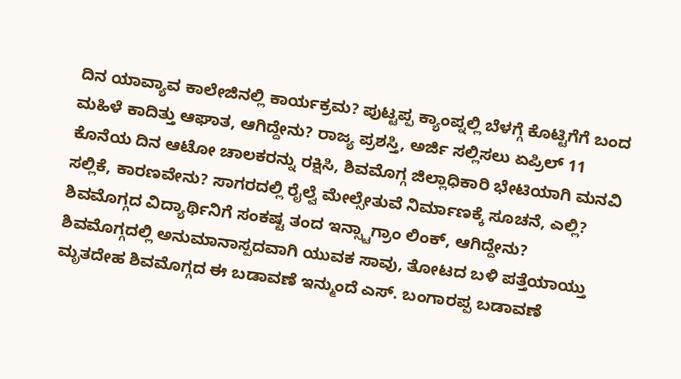ದಿನ ಯಾವ್ಯಾವ ಕಾಲೇಜಿನಲ್ಲಿ ಕಾರ್ಯಕ್ರಮ? ಪುಟ್ಟಪ್ಪ ಕ್ಯಾಂಪ್ನಲ್ಲಿ ಬೆಳಗ್ಗೆ ಕೊಟ್ಟಿಗೆಗೆ ಬಂದ ಮಹಿಳೆ ಕಾದಿತ್ತು ಆಘಾತ, ಆಗಿದ್ದೇನು? ರಾಜ್ಯ ಪ್ರಶಸ್ತಿ, ಅರ್ಜಿ ಸಲ್ಲಿಸಲು ಏಪ್ರಿಲ್ 11 ಕೊನೆಯ ದಿನ ಆಟೋ ಚಾಲಕರನ್ನು ರಕ್ಷಿಸಿ, ಶಿವಮೊಗ್ಗ ಜಿಲ್ಲಾಧಿಕಾರಿ ಭೇಟಿಯಾಗಿ ಮನವಿ ಸಲ್ಲಿಕೆ, ಕಾರಣವೇನು? ಸಾಗರದಲ್ಲಿ ರೈಲ್ವೆ ಮೇಲ್ಸೇತುವೆ ನಿರ್ಮಾಣಕ್ಕೆ ಸೂಚನೆ, ಎಲ್ಲಿ? ಶಿವಮೊಗ್ಗದ ವಿದ್ಯಾರ್ಥಿನಿಗೆ ಸಂಕಷ್ಟ ತಂದ ಇನ್ಸ್ಟಾಗ್ರಾಂ ಲಿಂಕ್, ಆಗಿದ್ದೇನು? ಶಿವಮೊಗ್ಗದಲ್ಲಿ ಅನುಮಾನಾಸ್ಪದವಾಗಿ ಯುವಕ ಸಾವು, ತೋಟದ ಬಳಿ ಪತ್ತೆಯಾಯ್ತು ಮೃತದೇಹ ಶಿವಮೊಗ್ಗದ ಈ ಬಡಾವಣೆ ಇನ್ಮುಂದೆ ಎಸ್. ಬಂಗಾರಪ್ಪ ಬಡಾವಣೆ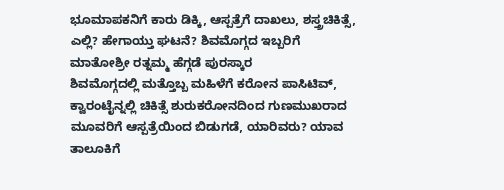ಭೂಮಾಪಕನಿಗೆ ಕಾರು ಡಿಕ್ಕಿ, ಆಸ್ಪತ್ರೆಗೆ ದಾಖಲು, ಶಸ್ತ್ರಚಿಕಿತ್ಸೆ, ಎಲ್ಲಿ? ಹೇಗಾಯ್ತು ಘಟನೆ? ಶಿವಮೊಗ್ಗದ ಇಬ್ಬರಿಗೆ ಮಾತೋಶ್ರೀ ರತ್ನಮ್ಮ ಹೆಗ್ಗಡೆ ಪುರಸ್ಕಾರ
ಶಿವಮೊಗ್ಗದಲ್ಲಿ ಮತ್ತೊಬ್ಬ ಮಹಿಳೆಗೆ ಕರೋನ ಪಾಸಿಟಿವ್, ಕ್ವಾರಂಟೈನ್ನಲ್ಲಿ ಚಿಕಿತ್ಸೆ ಶುರುಕರೋನದಿಂದ ಗುಣಮುಖರಾದ ಮೂವರಿಗೆ ಆಸ್ಪತ್ರೆಯಿಂದ ಬಿಡುಗಡೆ, ಯಾರಿವರು? ಯಾವ ತಾಲೂಕಿಗೆ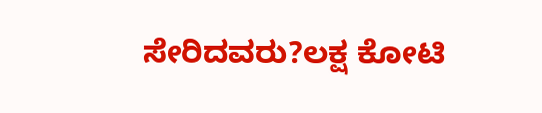ಸೇರಿದವರು?ಲಕ್ಷ ಕೋಟಿ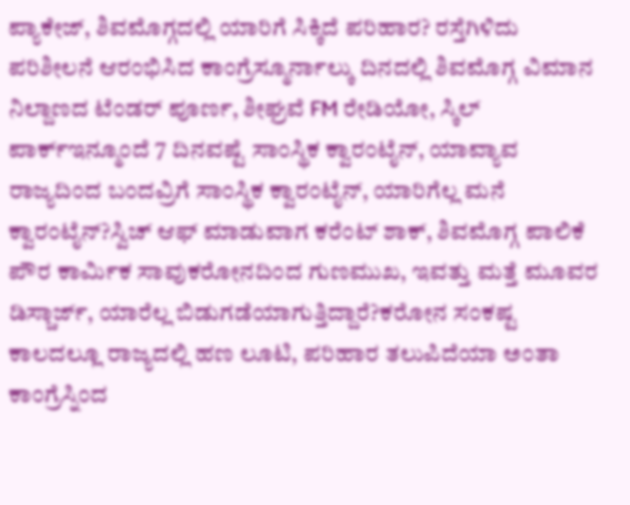ಪ್ಯಾಕೇಜ್, ಶಿವಮೊಗ್ಗದಲ್ಲಿ ಯಾರಿಗೆ ಸಿಕ್ಕಿದೆ ಪರಿಹಾರ? ರಸ್ತೆಗಿಳಿದು ಪರಿಶೀಲನೆ ಆರಂಭಿಸಿದ ಕಾಂಗ್ರೆಸ್ಮೂರ್ನಾಲ್ಕು ದಿನದಲ್ಲಿ ಶಿವಮೊಗ್ಗ ವಿಮಾನ ನಿಲ್ದಾಣದ ಟೆಂಡರ್ ಪೂರ್ಣ, ಶೀಘ್ರವೆ FM ರೇಡಿಯೋ, ಸ್ಕಿಲ್ ಪಾರ್ಕ್ಇನ್ಮೂಂದೆ 7 ದಿನವಷ್ಟೆ ಸಾಂಸ್ಥಿಕ ಕ್ವಾರಂಟೈನ್, ಯಾವ್ಯಾವ ರಾಜ್ಯದಿಂದ ಬಂದವ್ರಿಗೆ ಸಾಂಸ್ಥಿಕ ಕ್ವಾರಂಟೈನ್, ಯಾರಿಗೆಲ್ಲ ಮನೆ ಕ್ವಾರಂಟೈನ್?ಸ್ವಿಚ್ ಆಫ್ ಮಾಡುವಾಗ ಕರೆಂಟ್ ಶಾಕ್, ಶಿವಮೊಗ್ಗ ಪಾಲಿಕೆ ಪೌರ ಕಾರ್ಮಿಕ ಸಾವುಕರೋನದಿಂದ ಗುಣಮುಖ, ಇವತ್ತು ಮತ್ತೆ ಮೂವರ ಡಿಸ್ಚಾರ್ಜ್, ಯಾರೆಲ್ಲ ಬಿಡುಗಡೆಯಾಗುತ್ತಿದ್ದಾರೆ?ಕರೋನ ಸಂಕಷ್ಟ ಕಾಲದಲ್ಲೂ ರಾಜ್ಯದಲ್ಲಿ ಹಣ ಲೂಟಿ, ಪರಿಹಾರ ತಲುಪಿದೆಯಾ ಅಂತಾ ಕಾಂಗ್ರೆಸ್ನಿಂದ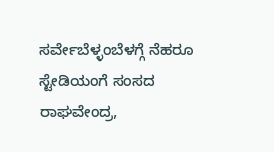ಸರ್ವೇಬೆಳ್ಳಂಬೆಳಗ್ಗೆ ನೆಹರೂ ಸ್ಟೇಡಿಯಂಗೆ ಸಂಸದ ರಾಘವೇಂದ್ರ,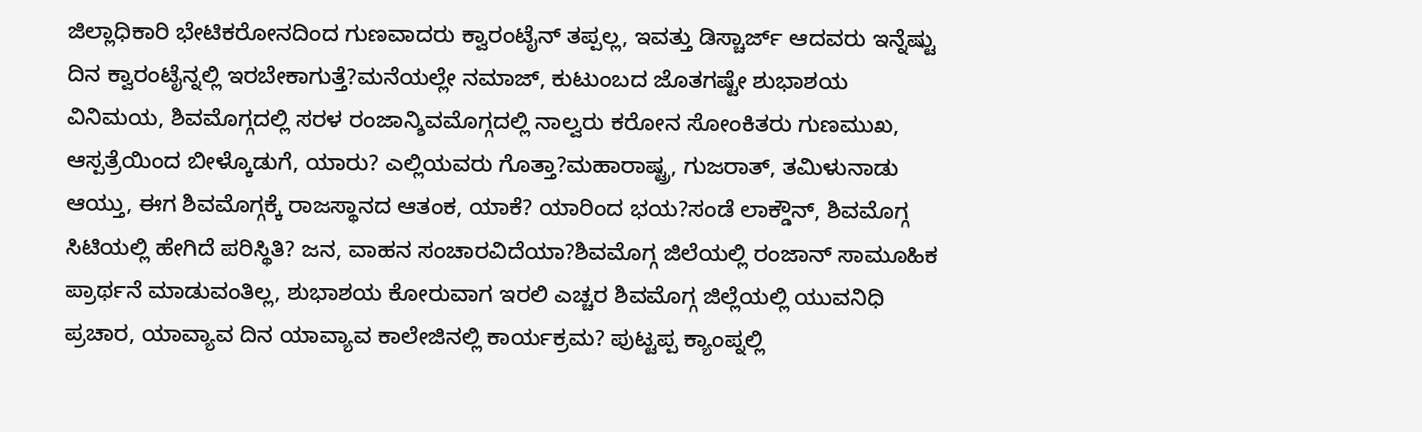ಜಿಲ್ಲಾಧಿಕಾರಿ ಭೇಟಿಕರೋನದಿಂದ ಗುಣವಾದರು ಕ್ವಾರಂಟೈನ್ ತಪ್ಪಲ್ಲ, ಇವತ್ತು ಡಿಸ್ಚಾರ್ಜ್ ಆದವರು ಇನ್ನೆಷ್ಟು ದಿನ ಕ್ವಾರಂಟೈನ್ನಲ್ಲಿ ಇರಬೇಕಾಗುತ್ತೆ?ಮನೆಯಲ್ಲೇ ನಮಾಜ್, ಕುಟುಂಬದ ಜೊತಗಷ್ಟೇ ಶುಭಾಶಯ ವಿನಿಮಯ, ಶಿವಮೊಗ್ಗದಲ್ಲಿ ಸರಳ ರಂಜಾನ್ಶಿವಮೊಗ್ಗದಲ್ಲಿ ನಾಲ್ವರು ಕರೋನ ಸೋಂಕಿತರು ಗುಣಮುಖ, ಆಸ್ಪತ್ರೆಯಿಂದ ಬೀಳ್ಕೊಡುಗೆ, ಯಾರು? ಎಲ್ಲಿಯವರು ಗೊತ್ತಾ?ಮಹಾರಾಷ್ಟ್ರ, ಗುಜರಾತ್, ತಮಿಳುನಾಡು ಆಯ್ತು, ಈಗ ಶಿವಮೊಗ್ಗಕ್ಕೆ ರಾಜಸ್ಥಾನದ ಆತಂಕ, ಯಾಕೆ? ಯಾರಿಂದ ಭಯ?ಸಂಡೆ ಲಾಕ್ಡೌನ್, ಶಿವಮೊಗ್ಗ ಸಿಟಿಯಲ್ಲಿ ಹೇಗಿದೆ ಪರಿಸ್ಥಿತಿ? ಜನ, ವಾಹನ ಸಂಚಾರವಿದೆಯಾ?ಶಿವಮೊಗ್ಗ ಜಿಲೆಯಲ್ಲಿ ರಂಜಾನ್ ಸಾಮೂಹಿಕ ಪ್ರಾರ್ಥನೆ ಮಾಡುವಂತಿಲ್ಲ, ಶುಭಾಶಯ ಕೋರುವಾಗ ಇರಲಿ ಎಚ್ಚರ ಶಿವಮೊಗ್ಗ ಜಿಲ್ಲೆಯಲ್ಲಿ ಯುವನಿಧಿ ಪ್ರಚಾರ, ಯಾವ್ಯಾವ ದಿನ ಯಾವ್ಯಾವ ಕಾಲೇಜಿನಲ್ಲಿ ಕಾರ್ಯಕ್ರಮ? ಪುಟ್ಟಪ್ಪ ಕ್ಯಾಂಪ್ನಲ್ಲಿ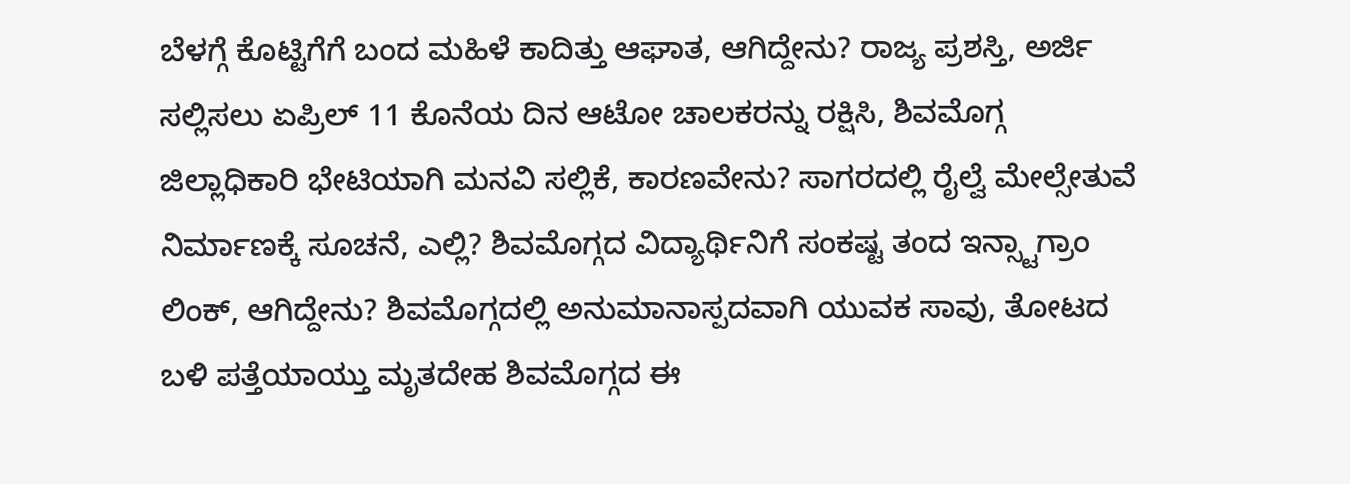ಬೆಳಗ್ಗೆ ಕೊಟ್ಟಿಗೆಗೆ ಬಂದ ಮಹಿಳೆ ಕಾದಿತ್ತು ಆಘಾತ, ಆಗಿದ್ದೇನು? ರಾಜ್ಯ ಪ್ರಶಸ್ತಿ, ಅರ್ಜಿ ಸಲ್ಲಿಸಲು ಏಪ್ರಿಲ್ 11 ಕೊನೆಯ ದಿನ ಆಟೋ ಚಾಲಕರನ್ನು ರಕ್ಷಿಸಿ, ಶಿವಮೊಗ್ಗ ಜಿಲ್ಲಾಧಿಕಾರಿ ಭೇಟಿಯಾಗಿ ಮನವಿ ಸಲ್ಲಿಕೆ, ಕಾರಣವೇನು? ಸಾಗರದಲ್ಲಿ ರೈಲ್ವೆ ಮೇಲ್ಸೇತುವೆ ನಿರ್ಮಾಣಕ್ಕೆ ಸೂಚನೆ, ಎಲ್ಲಿ? ಶಿವಮೊಗ್ಗದ ವಿದ್ಯಾರ್ಥಿನಿಗೆ ಸಂಕಷ್ಟ ತಂದ ಇನ್ಸ್ಟಾಗ್ರಾಂ ಲಿಂಕ್, ಆಗಿದ್ದೇನು? ಶಿವಮೊಗ್ಗದಲ್ಲಿ ಅನುಮಾನಾಸ್ಪದವಾಗಿ ಯುವಕ ಸಾವು, ತೋಟದ ಬಳಿ ಪತ್ತೆಯಾಯ್ತು ಮೃತದೇಹ ಶಿವಮೊಗ್ಗದ ಈ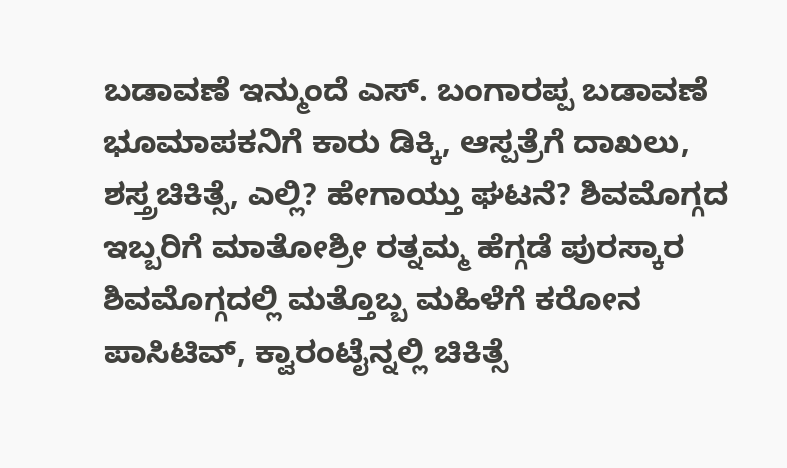ಬಡಾವಣೆ ಇನ್ಮುಂದೆ ಎಸ್. ಬಂಗಾರಪ್ಪ ಬಡಾವಣೆ ಭೂಮಾಪಕನಿಗೆ ಕಾರು ಡಿಕ್ಕಿ, ಆಸ್ಪತ್ರೆಗೆ ದಾಖಲು, ಶಸ್ತ್ರಚಿಕಿತ್ಸೆ, ಎಲ್ಲಿ? ಹೇಗಾಯ್ತು ಘಟನೆ? ಶಿವಮೊಗ್ಗದ ಇಬ್ಬರಿಗೆ ಮಾತೋಶ್ರೀ ರತ್ನಮ್ಮ ಹೆಗ್ಗಡೆ ಪುರಸ್ಕಾರ
ಶಿವಮೊಗ್ಗದಲ್ಲಿ ಮತ್ತೊಬ್ಬ ಮಹಿಳೆಗೆ ಕರೋನ ಪಾಸಿಟಿವ್, ಕ್ವಾರಂಟೈನ್ನಲ್ಲಿ ಚಿಕಿತ್ಸೆ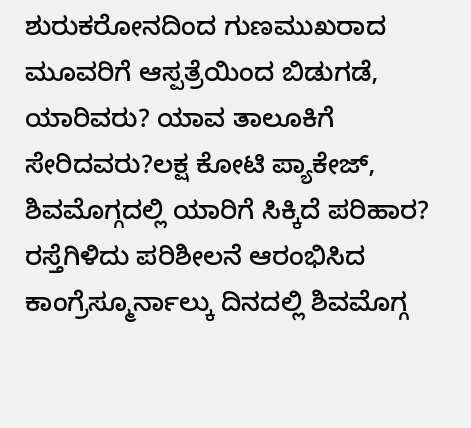ಶುರುಕರೋನದಿಂದ ಗುಣಮುಖರಾದ ಮೂವರಿಗೆ ಆಸ್ಪತ್ರೆಯಿಂದ ಬಿಡುಗಡೆ, ಯಾರಿವರು? ಯಾವ ತಾಲೂಕಿಗೆ ಸೇರಿದವರು?ಲಕ್ಷ ಕೋಟಿ ಪ್ಯಾಕೇಜ್, ಶಿವಮೊಗ್ಗದಲ್ಲಿ ಯಾರಿಗೆ ಸಿಕ್ಕಿದೆ ಪರಿಹಾರ? ರಸ್ತೆಗಿಳಿದು ಪರಿಶೀಲನೆ ಆರಂಭಿಸಿದ ಕಾಂಗ್ರೆಸ್ಮೂರ್ನಾಲ್ಕು ದಿನದಲ್ಲಿ ಶಿವಮೊಗ್ಗ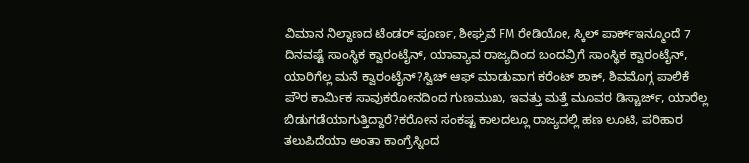ವಿಮಾನ ನಿಲ್ದಾಣದ ಟೆಂಡರ್ ಪೂರ್ಣ, ಶೀಘ್ರವೆ FM ರೇಡಿಯೋ, ಸ್ಕಿಲ್ ಪಾರ್ಕ್ಇನ್ಮೂಂದೆ 7 ದಿನವಷ್ಟೆ ಸಾಂಸ್ಥಿಕ ಕ್ವಾರಂಟೈನ್, ಯಾವ್ಯಾವ ರಾಜ್ಯದಿಂದ ಬಂದವ್ರಿಗೆ ಸಾಂಸ್ಥಿಕ ಕ್ವಾರಂಟೈನ್, ಯಾರಿಗೆಲ್ಲ ಮನೆ ಕ್ವಾರಂಟೈನ್?ಸ್ವಿಚ್ ಆಫ್ ಮಾಡುವಾಗ ಕರೆಂಟ್ ಶಾಕ್, ಶಿವಮೊಗ್ಗ ಪಾಲಿಕೆ ಪೌರ ಕಾರ್ಮಿಕ ಸಾವುಕರೋನದಿಂದ ಗುಣಮುಖ, ಇವತ್ತು ಮತ್ತೆ ಮೂವರ ಡಿಸ್ಚಾರ್ಜ್, ಯಾರೆಲ್ಲ ಬಿಡುಗಡೆಯಾಗುತ್ತಿದ್ದಾರೆ?ಕರೋನ ಸಂಕಷ್ಟ ಕಾಲದಲ್ಲೂ ರಾಜ್ಯದಲ್ಲಿ ಹಣ ಲೂಟಿ, ಪರಿಹಾರ ತಲುಪಿದೆಯಾ ಅಂತಾ ಕಾಂಗ್ರೆಸ್ನಿಂದ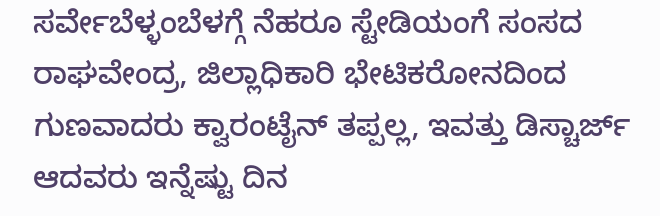ಸರ್ವೇಬೆಳ್ಳಂಬೆಳಗ್ಗೆ ನೆಹರೂ ಸ್ಟೇಡಿಯಂಗೆ ಸಂಸದ ರಾಘವೇಂದ್ರ, ಜಿಲ್ಲಾಧಿಕಾರಿ ಭೇಟಿಕರೋನದಿಂದ ಗುಣವಾದರು ಕ್ವಾರಂಟೈನ್ ತಪ್ಪಲ್ಲ, ಇವತ್ತು ಡಿಸ್ಚಾರ್ಜ್ ಆದವರು ಇನ್ನೆಷ್ಟು ದಿನ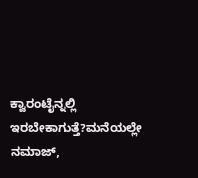ಕ್ವಾರಂಟೈನ್ನಲ್ಲಿ ಇರಬೇಕಾಗುತ್ತೆ?ಮನೆಯಲ್ಲೇ ನಮಾಜ್,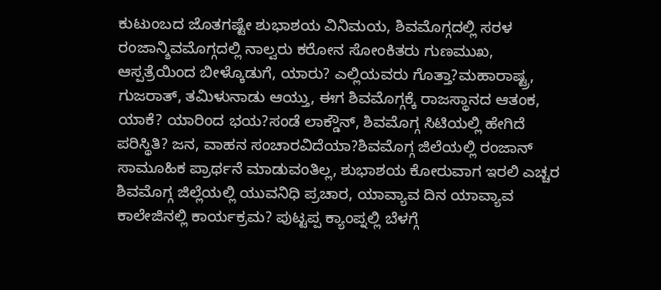ಕುಟುಂಬದ ಜೊತಗಷ್ಟೇ ಶುಭಾಶಯ ವಿನಿಮಯ, ಶಿವಮೊಗ್ಗದಲ್ಲಿ ಸರಳ ರಂಜಾನ್ಶಿವಮೊಗ್ಗದಲ್ಲಿ ನಾಲ್ವರು ಕರೋನ ಸೋಂಕಿತರು ಗುಣಮುಖ, ಆಸ್ಪತ್ರೆಯಿಂದ ಬೀಳ್ಕೊಡುಗೆ, ಯಾರು? ಎಲ್ಲಿಯವರು ಗೊತ್ತಾ?ಮಹಾರಾಷ್ಟ್ರ, ಗುಜರಾತ್, ತಮಿಳುನಾಡು ಆಯ್ತು, ಈಗ ಶಿವಮೊಗ್ಗಕ್ಕೆ ರಾಜಸ್ಥಾನದ ಆತಂಕ, ಯಾಕೆ? ಯಾರಿಂದ ಭಯ?ಸಂಡೆ ಲಾಕ್ಡೌನ್, ಶಿವಮೊಗ್ಗ ಸಿಟಿಯಲ್ಲಿ ಹೇಗಿದೆ ಪರಿಸ್ಥಿತಿ? ಜನ, ವಾಹನ ಸಂಚಾರವಿದೆಯಾ?ಶಿವಮೊಗ್ಗ ಜಿಲೆಯಲ್ಲಿ ರಂಜಾನ್ ಸಾಮೂಹಿಕ ಪ್ರಾರ್ಥನೆ ಮಾಡುವಂತಿಲ್ಲ, ಶುಭಾಶಯ ಕೋರುವಾಗ ಇರಲಿ ಎಚ್ಚರ ಶಿವಮೊಗ್ಗ ಜಿಲ್ಲೆಯಲ್ಲಿ ಯುವನಿಧಿ ಪ್ರಚಾರ, ಯಾವ್ಯಾವ ದಿನ ಯಾವ್ಯಾವ ಕಾಲೇಜಿನಲ್ಲಿ ಕಾರ್ಯಕ್ರಮ? ಪುಟ್ಟಪ್ಪ ಕ್ಯಾಂಪ್ನಲ್ಲಿ ಬೆಳಗ್ಗೆ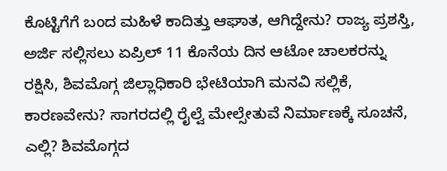ಕೊಟ್ಟಿಗೆಗೆ ಬಂದ ಮಹಿಳೆ ಕಾದಿತ್ತು ಆಘಾತ, ಆಗಿದ್ದೇನು? ರಾಜ್ಯ ಪ್ರಶಸ್ತಿ, ಅರ್ಜಿ ಸಲ್ಲಿಸಲು ಏಪ್ರಿಲ್ 11 ಕೊನೆಯ ದಿನ ಆಟೋ ಚಾಲಕರನ್ನು ರಕ್ಷಿಸಿ, ಶಿವಮೊಗ್ಗ ಜಿಲ್ಲಾಧಿಕಾರಿ ಭೇಟಿಯಾಗಿ ಮನವಿ ಸಲ್ಲಿಕೆ, ಕಾರಣವೇನು? ಸಾಗರದಲ್ಲಿ ರೈಲ್ವೆ ಮೇಲ್ಸೇತುವೆ ನಿರ್ಮಾಣಕ್ಕೆ ಸೂಚನೆ, ಎಲ್ಲಿ? ಶಿವಮೊಗ್ಗದ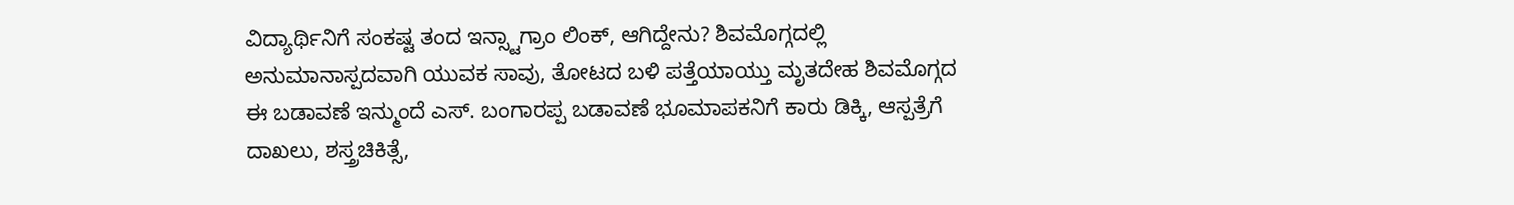ವಿದ್ಯಾರ್ಥಿನಿಗೆ ಸಂಕಷ್ಟ ತಂದ ಇನ್ಸ್ಟಾಗ್ರಾಂ ಲಿಂಕ್, ಆಗಿದ್ದೇನು? ಶಿವಮೊಗ್ಗದಲ್ಲಿ ಅನುಮಾನಾಸ್ಪದವಾಗಿ ಯುವಕ ಸಾವು, ತೋಟದ ಬಳಿ ಪತ್ತೆಯಾಯ್ತು ಮೃತದೇಹ ಶಿವಮೊಗ್ಗದ ಈ ಬಡಾವಣೆ ಇನ್ಮುಂದೆ ಎಸ್. ಬಂಗಾರಪ್ಪ ಬಡಾವಣೆ ಭೂಮಾಪಕನಿಗೆ ಕಾರು ಡಿಕ್ಕಿ, ಆಸ್ಪತ್ರೆಗೆ ದಾಖಲು, ಶಸ್ತ್ರಚಿಕಿತ್ಸೆ,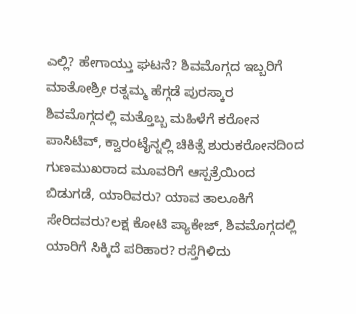ಎಲ್ಲಿ? ಹೇಗಾಯ್ತು ಘಟನೆ? ಶಿವಮೊಗ್ಗದ ಇಬ್ಬರಿಗೆ ಮಾತೋಶ್ರೀ ರತ್ನಮ್ಮ ಹೆಗ್ಗಡೆ ಪುರಸ್ಕಾರ
ಶಿವಮೊಗ್ಗದಲ್ಲಿ ಮತ್ತೊಬ್ಬ ಮಹಿಳೆಗೆ ಕರೋನ ಪಾಸಿಟಿವ್, ಕ್ವಾರಂಟೈನ್ನಲ್ಲಿ ಚಿಕಿತ್ಸೆ ಶುರುಕರೋನದಿಂದ ಗುಣಮುಖರಾದ ಮೂವರಿಗೆ ಆಸ್ಪತ್ರೆಯಿಂದ ಬಿಡುಗಡೆ, ಯಾರಿವರು? ಯಾವ ತಾಲೂಕಿಗೆ ಸೇರಿದವರು?ಲಕ್ಷ ಕೋಟಿ ಪ್ಯಾಕೇಜ್, ಶಿವಮೊಗ್ಗದಲ್ಲಿ ಯಾರಿಗೆ ಸಿಕ್ಕಿದೆ ಪರಿಹಾರ? ರಸ್ತೆಗಿಳಿದು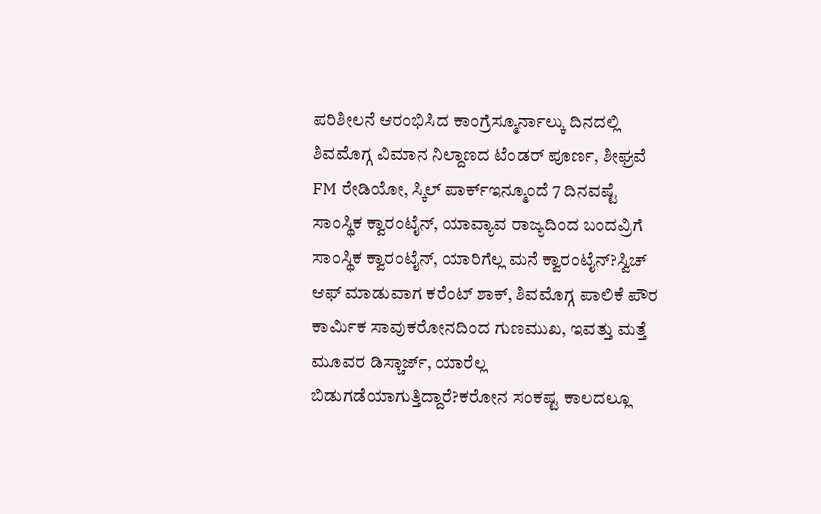ಪರಿಶೀಲನೆ ಆರಂಭಿಸಿದ ಕಾಂಗ್ರೆಸ್ಮೂರ್ನಾಲ್ಕು ದಿನದಲ್ಲಿ ಶಿವಮೊಗ್ಗ ವಿಮಾನ ನಿಲ್ದಾಣದ ಟೆಂಡರ್ ಪೂರ್ಣ, ಶೀಘ್ರವೆ FM ರೇಡಿಯೋ, ಸ್ಕಿಲ್ ಪಾರ್ಕ್ಇನ್ಮೂಂದೆ 7 ದಿನವಷ್ಟೆ ಸಾಂಸ್ಥಿಕ ಕ್ವಾರಂಟೈನ್, ಯಾವ್ಯಾವ ರಾಜ್ಯದಿಂದ ಬಂದವ್ರಿಗೆ ಸಾಂಸ್ಥಿಕ ಕ್ವಾರಂಟೈನ್, ಯಾರಿಗೆಲ್ಲ ಮನೆ ಕ್ವಾರಂಟೈನ್?ಸ್ವಿಚ್ ಆಫ್ ಮಾಡುವಾಗ ಕರೆಂಟ್ ಶಾಕ್, ಶಿವಮೊಗ್ಗ ಪಾಲಿಕೆ ಪೌರ ಕಾರ್ಮಿಕ ಸಾವುಕರೋನದಿಂದ ಗುಣಮುಖ, ಇವತ್ತು ಮತ್ತೆ ಮೂವರ ಡಿಸ್ಚಾರ್ಜ್, ಯಾರೆಲ್ಲ ಬಿಡುಗಡೆಯಾಗುತ್ತಿದ್ದಾರೆ?ಕರೋನ ಸಂಕಷ್ಟ ಕಾಲದಲ್ಲೂ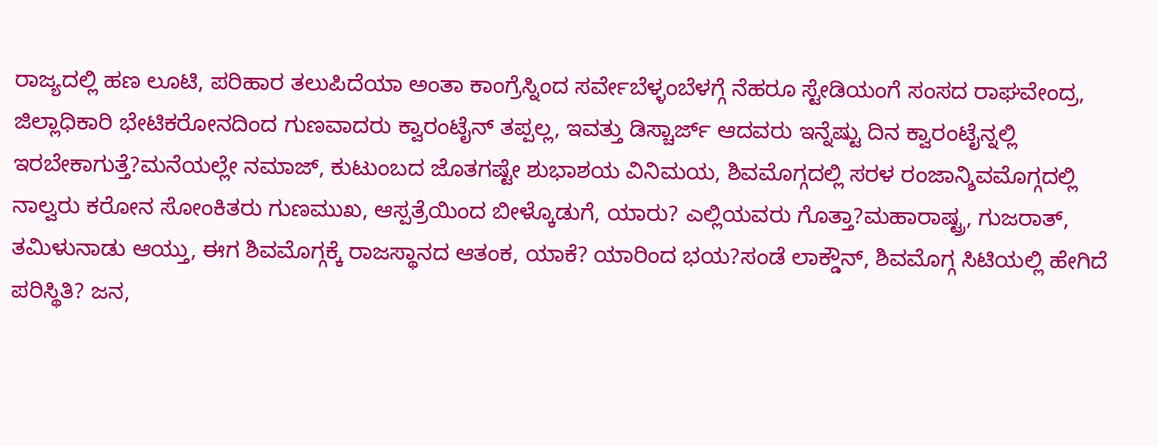ರಾಜ್ಯದಲ್ಲಿ ಹಣ ಲೂಟಿ, ಪರಿಹಾರ ತಲುಪಿದೆಯಾ ಅಂತಾ ಕಾಂಗ್ರೆಸ್ನಿಂದ ಸರ್ವೇಬೆಳ್ಳಂಬೆಳಗ್ಗೆ ನೆಹರೂ ಸ್ಟೇಡಿಯಂಗೆ ಸಂಸದ ರಾಘವೇಂದ್ರ, ಜಿಲ್ಲಾಧಿಕಾರಿ ಭೇಟಿಕರೋನದಿಂದ ಗುಣವಾದರು ಕ್ವಾರಂಟೈನ್ ತಪ್ಪಲ್ಲ, ಇವತ್ತು ಡಿಸ್ಚಾರ್ಜ್ ಆದವರು ಇನ್ನೆಷ್ಟು ದಿನ ಕ್ವಾರಂಟೈನ್ನಲ್ಲಿ ಇರಬೇಕಾಗುತ್ತೆ?ಮನೆಯಲ್ಲೇ ನಮಾಜ್, ಕುಟುಂಬದ ಜೊತಗಷ್ಟೇ ಶುಭಾಶಯ ವಿನಿಮಯ, ಶಿವಮೊಗ್ಗದಲ್ಲಿ ಸರಳ ರಂಜಾನ್ಶಿವಮೊಗ್ಗದಲ್ಲಿ ನಾಲ್ವರು ಕರೋನ ಸೋಂಕಿತರು ಗುಣಮುಖ, ಆಸ್ಪತ್ರೆಯಿಂದ ಬೀಳ್ಕೊಡುಗೆ, ಯಾರು? ಎಲ್ಲಿಯವರು ಗೊತ್ತಾ?ಮಹಾರಾಷ್ಟ್ರ, ಗುಜರಾತ್, ತಮಿಳುನಾಡು ಆಯ್ತು, ಈಗ ಶಿವಮೊಗ್ಗಕ್ಕೆ ರಾಜಸ್ಥಾನದ ಆತಂಕ, ಯಾಕೆ? ಯಾರಿಂದ ಭಯ?ಸಂಡೆ ಲಾಕ್ಡೌನ್, ಶಿವಮೊಗ್ಗ ಸಿಟಿಯಲ್ಲಿ ಹೇಗಿದೆ ಪರಿಸ್ಥಿತಿ? ಜನ,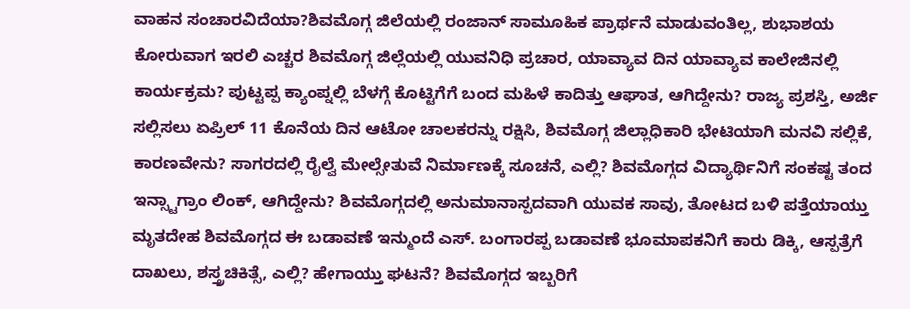ವಾಹನ ಸಂಚಾರವಿದೆಯಾ?ಶಿವಮೊಗ್ಗ ಜಿಲೆಯಲ್ಲಿ ರಂಜಾನ್ ಸಾಮೂಹಿಕ ಪ್ರಾರ್ಥನೆ ಮಾಡುವಂತಿಲ್ಲ, ಶುಭಾಶಯ ಕೋರುವಾಗ ಇರಲಿ ಎಚ್ಚರ ಶಿವಮೊಗ್ಗ ಜಿಲ್ಲೆಯಲ್ಲಿ ಯುವನಿಧಿ ಪ್ರಚಾರ, ಯಾವ್ಯಾವ ದಿನ ಯಾವ್ಯಾವ ಕಾಲೇಜಿನಲ್ಲಿ ಕಾರ್ಯಕ್ರಮ? ಪುಟ್ಟಪ್ಪ ಕ್ಯಾಂಪ್ನಲ್ಲಿ ಬೆಳಗ್ಗೆ ಕೊಟ್ಟಿಗೆಗೆ ಬಂದ ಮಹಿಳೆ ಕಾದಿತ್ತು ಆಘಾತ, ಆಗಿದ್ದೇನು? ರಾಜ್ಯ ಪ್ರಶಸ್ತಿ, ಅರ್ಜಿ ಸಲ್ಲಿಸಲು ಏಪ್ರಿಲ್ 11 ಕೊನೆಯ ದಿನ ಆಟೋ ಚಾಲಕರನ್ನು ರಕ್ಷಿಸಿ, ಶಿವಮೊಗ್ಗ ಜಿಲ್ಲಾಧಿಕಾರಿ ಭೇಟಿಯಾಗಿ ಮನವಿ ಸಲ್ಲಿಕೆ, ಕಾರಣವೇನು? ಸಾಗರದಲ್ಲಿ ರೈಲ್ವೆ ಮೇಲ್ಸೇತುವೆ ನಿರ್ಮಾಣಕ್ಕೆ ಸೂಚನೆ, ಎಲ್ಲಿ? ಶಿವಮೊಗ್ಗದ ವಿದ್ಯಾರ್ಥಿನಿಗೆ ಸಂಕಷ್ಟ ತಂದ ಇನ್ಸ್ಟಾಗ್ರಾಂ ಲಿಂಕ್, ಆಗಿದ್ದೇನು? ಶಿವಮೊಗ್ಗದಲ್ಲಿ ಅನುಮಾನಾಸ್ಪದವಾಗಿ ಯುವಕ ಸಾವು, ತೋಟದ ಬಳಿ ಪತ್ತೆಯಾಯ್ತು ಮೃತದೇಹ ಶಿವಮೊಗ್ಗದ ಈ ಬಡಾವಣೆ ಇನ್ಮುಂದೆ ಎಸ್. ಬಂಗಾರಪ್ಪ ಬಡಾವಣೆ ಭೂಮಾಪಕನಿಗೆ ಕಾರು ಡಿಕ್ಕಿ, ಆಸ್ಪತ್ರೆಗೆ ದಾಖಲು, ಶಸ್ತ್ರಚಿಕಿತ್ಸೆ, ಎಲ್ಲಿ? ಹೇಗಾಯ್ತು ಘಟನೆ? ಶಿವಮೊಗ್ಗದ ಇಬ್ಬರಿಗೆ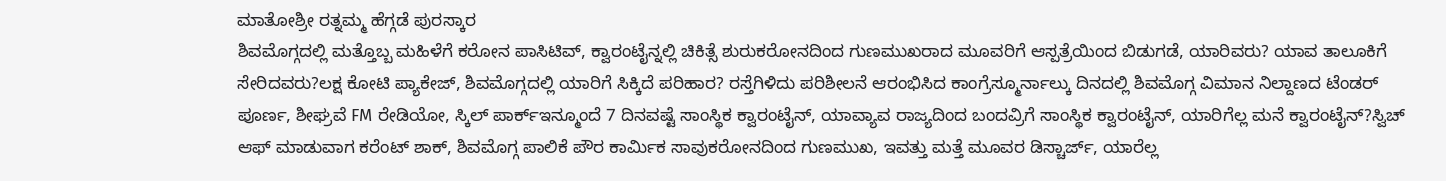ಮಾತೋಶ್ರೀ ರತ್ನಮ್ಮ ಹೆಗ್ಗಡೆ ಪುರಸ್ಕಾರ
ಶಿವಮೊಗ್ಗದಲ್ಲಿ ಮತ್ತೊಬ್ಬ ಮಹಿಳೆಗೆ ಕರೋನ ಪಾಸಿಟಿವ್, ಕ್ವಾರಂಟೈನ್ನಲ್ಲಿ ಚಿಕಿತ್ಸೆ ಶುರುಕರೋನದಿಂದ ಗುಣಮುಖರಾದ ಮೂವರಿಗೆ ಆಸ್ಪತ್ರೆಯಿಂದ ಬಿಡುಗಡೆ, ಯಾರಿವರು? ಯಾವ ತಾಲೂಕಿಗೆ ಸೇರಿದವರು?ಲಕ್ಷ ಕೋಟಿ ಪ್ಯಾಕೇಜ್, ಶಿವಮೊಗ್ಗದಲ್ಲಿ ಯಾರಿಗೆ ಸಿಕ್ಕಿದೆ ಪರಿಹಾರ? ರಸ್ತೆಗಿಳಿದು ಪರಿಶೀಲನೆ ಆರಂಭಿಸಿದ ಕಾಂಗ್ರೆಸ್ಮೂರ್ನಾಲ್ಕು ದಿನದಲ್ಲಿ ಶಿವಮೊಗ್ಗ ವಿಮಾನ ನಿಲ್ದಾಣದ ಟೆಂಡರ್ ಪೂರ್ಣ, ಶೀಘ್ರವೆ FM ರೇಡಿಯೋ, ಸ್ಕಿಲ್ ಪಾರ್ಕ್ಇನ್ಮೂಂದೆ 7 ದಿನವಷ್ಟೆ ಸಾಂಸ್ಥಿಕ ಕ್ವಾರಂಟೈನ್, ಯಾವ್ಯಾವ ರಾಜ್ಯದಿಂದ ಬಂದವ್ರಿಗೆ ಸಾಂಸ್ಥಿಕ ಕ್ವಾರಂಟೈನ್, ಯಾರಿಗೆಲ್ಲ ಮನೆ ಕ್ವಾರಂಟೈನ್?ಸ್ವಿಚ್ ಆಫ್ ಮಾಡುವಾಗ ಕರೆಂಟ್ ಶಾಕ್, ಶಿವಮೊಗ್ಗ ಪಾಲಿಕೆ ಪೌರ ಕಾರ್ಮಿಕ ಸಾವುಕರೋನದಿಂದ ಗುಣಮುಖ, ಇವತ್ತು ಮತ್ತೆ ಮೂವರ ಡಿಸ್ಚಾರ್ಜ್, ಯಾರೆಲ್ಲ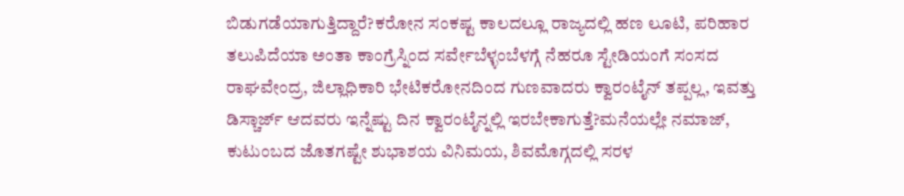ಬಿಡುಗಡೆಯಾಗುತ್ತಿದ್ದಾರೆ?ಕರೋನ ಸಂಕಷ್ಟ ಕಾಲದಲ್ಲೂ ರಾಜ್ಯದಲ್ಲಿ ಹಣ ಲೂಟಿ, ಪರಿಹಾರ ತಲುಪಿದೆಯಾ ಅಂತಾ ಕಾಂಗ್ರೆಸ್ನಿಂದ ಸರ್ವೇಬೆಳ್ಳಂಬೆಳಗ್ಗೆ ನೆಹರೂ ಸ್ಟೇಡಿಯಂಗೆ ಸಂಸದ ರಾಘವೇಂದ್ರ, ಜಿಲ್ಲಾಧಿಕಾರಿ ಭೇಟಿಕರೋನದಿಂದ ಗುಣವಾದರು ಕ್ವಾರಂಟೈನ್ ತಪ್ಪಲ್ಲ, ಇವತ್ತು ಡಿಸ್ಚಾರ್ಜ್ ಆದವರು ಇನ್ನೆಷ್ಟು ದಿನ ಕ್ವಾರಂಟೈನ್ನಲ್ಲಿ ಇರಬೇಕಾಗುತ್ತೆ?ಮನೆಯಲ್ಲೇ ನಮಾಜ್, ಕುಟುಂಬದ ಜೊತಗಷ್ಟೇ ಶುಭಾಶಯ ವಿನಿಮಯ, ಶಿವಮೊಗ್ಗದಲ್ಲಿ ಸರಳ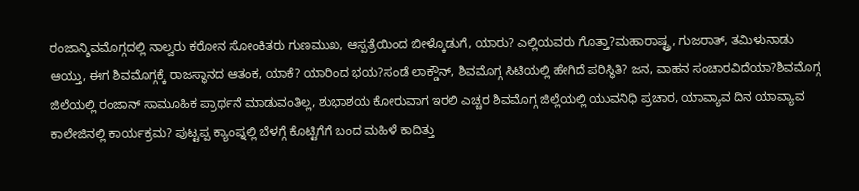ರಂಜಾನ್ಶಿವಮೊಗ್ಗದಲ್ಲಿ ನಾಲ್ವರು ಕರೋನ ಸೋಂಕಿತರು ಗುಣಮುಖ, ಆಸ್ಪತ್ರೆಯಿಂದ ಬೀಳ್ಕೊಡುಗೆ, ಯಾರು? ಎಲ್ಲಿಯವರು ಗೊತ್ತಾ?ಮಹಾರಾಷ್ಟ್ರ, ಗುಜರಾತ್, ತಮಿಳುನಾಡು ಆಯ್ತು, ಈಗ ಶಿವಮೊಗ್ಗಕ್ಕೆ ರಾಜಸ್ಥಾನದ ಆತಂಕ, ಯಾಕೆ? ಯಾರಿಂದ ಭಯ?ಸಂಡೆ ಲಾಕ್ಡೌನ್, ಶಿವಮೊಗ್ಗ ಸಿಟಿಯಲ್ಲಿ ಹೇಗಿದೆ ಪರಿಸ್ಥಿತಿ? ಜನ, ವಾಹನ ಸಂಚಾರವಿದೆಯಾ?ಶಿವಮೊಗ್ಗ ಜಿಲೆಯಲ್ಲಿ ರಂಜಾನ್ ಸಾಮೂಹಿಕ ಪ್ರಾರ್ಥನೆ ಮಾಡುವಂತಿಲ್ಲ, ಶುಭಾಶಯ ಕೋರುವಾಗ ಇರಲಿ ಎಚ್ಚರ ಶಿವಮೊಗ್ಗ ಜಿಲ್ಲೆಯಲ್ಲಿ ಯುವನಿಧಿ ಪ್ರಚಾರ, ಯಾವ್ಯಾವ ದಿನ ಯಾವ್ಯಾವ ಕಾಲೇಜಿನಲ್ಲಿ ಕಾರ್ಯಕ್ರಮ? ಪುಟ್ಟಪ್ಪ ಕ್ಯಾಂಪ್ನಲ್ಲಿ ಬೆಳಗ್ಗೆ ಕೊಟ್ಟಿಗೆಗೆ ಬಂದ ಮಹಿಳೆ ಕಾದಿತ್ತು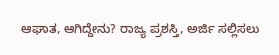ಆಘಾತ, ಆಗಿದ್ದೇನು? ರಾಜ್ಯ ಪ್ರಶಸ್ತಿ, ಅರ್ಜಿ ಸಲ್ಲಿಸಲು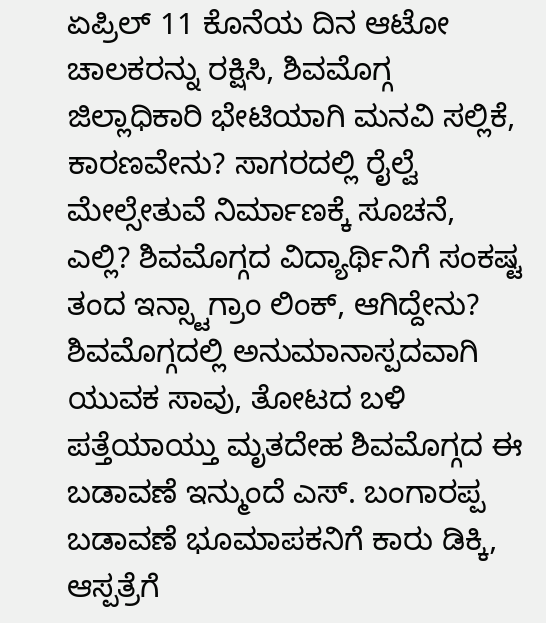ಏಪ್ರಿಲ್ 11 ಕೊನೆಯ ದಿನ ಆಟೋ ಚಾಲಕರನ್ನು ರಕ್ಷಿಸಿ, ಶಿವಮೊಗ್ಗ ಜಿಲ್ಲಾಧಿಕಾರಿ ಭೇಟಿಯಾಗಿ ಮನವಿ ಸಲ್ಲಿಕೆ, ಕಾರಣವೇನು? ಸಾಗರದಲ್ಲಿ ರೈಲ್ವೆ ಮೇಲ್ಸೇತುವೆ ನಿರ್ಮಾಣಕ್ಕೆ ಸೂಚನೆ, ಎಲ್ಲಿ? ಶಿವಮೊಗ್ಗದ ವಿದ್ಯಾರ್ಥಿನಿಗೆ ಸಂಕಷ್ಟ ತಂದ ಇನ್ಸ್ಟಾಗ್ರಾಂ ಲಿಂಕ್, ಆಗಿದ್ದೇನು? ಶಿವಮೊಗ್ಗದಲ್ಲಿ ಅನುಮಾನಾಸ್ಪದವಾಗಿ ಯುವಕ ಸಾವು, ತೋಟದ ಬಳಿ ಪತ್ತೆಯಾಯ್ತು ಮೃತದೇಹ ಶಿವಮೊಗ್ಗದ ಈ ಬಡಾವಣೆ ಇನ್ಮುಂದೆ ಎಸ್. ಬಂಗಾರಪ್ಪ ಬಡಾವಣೆ ಭೂಮಾಪಕನಿಗೆ ಕಾರು ಡಿಕ್ಕಿ, ಆಸ್ಪತ್ರೆಗೆ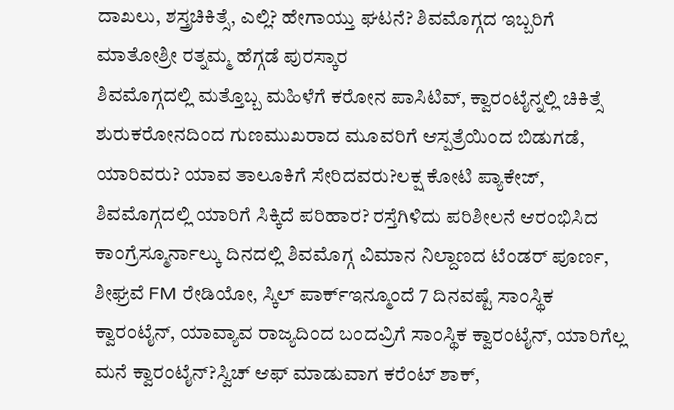ದಾಖಲು, ಶಸ್ತ್ರಚಿಕಿತ್ಸೆ, ಎಲ್ಲಿ? ಹೇಗಾಯ್ತು ಘಟನೆ? ಶಿವಮೊಗ್ಗದ ಇಬ್ಬರಿಗೆ ಮಾತೋಶ್ರೀ ರತ್ನಮ್ಮ ಹೆಗ್ಗಡೆ ಪುರಸ್ಕಾರ
ಶಿವಮೊಗ್ಗದಲ್ಲಿ ಮತ್ತೊಬ್ಬ ಮಹಿಳೆಗೆ ಕರೋನ ಪಾಸಿಟಿವ್, ಕ್ವಾರಂಟೈನ್ನಲ್ಲಿ ಚಿಕಿತ್ಸೆ ಶುರುಕರೋನದಿಂದ ಗುಣಮುಖರಾದ ಮೂವರಿಗೆ ಆಸ್ಪತ್ರೆಯಿಂದ ಬಿಡುಗಡೆ, ಯಾರಿವರು? ಯಾವ ತಾಲೂಕಿಗೆ ಸೇರಿದವರು?ಲಕ್ಷ ಕೋಟಿ ಪ್ಯಾಕೇಜ್, ಶಿವಮೊಗ್ಗದಲ್ಲಿ ಯಾರಿಗೆ ಸಿಕ್ಕಿದೆ ಪರಿಹಾರ? ರಸ್ತೆಗಿಳಿದು ಪರಿಶೀಲನೆ ಆರಂಭಿಸಿದ ಕಾಂಗ್ರೆಸ್ಮೂರ್ನಾಲ್ಕು ದಿನದಲ್ಲಿ ಶಿವಮೊಗ್ಗ ವಿಮಾನ ನಿಲ್ದಾಣದ ಟೆಂಡರ್ ಪೂರ್ಣ, ಶೀಘ್ರವೆ FM ರೇಡಿಯೋ, ಸ್ಕಿಲ್ ಪಾರ್ಕ್ಇನ್ಮೂಂದೆ 7 ದಿನವಷ್ಟೆ ಸಾಂಸ್ಥಿಕ ಕ್ವಾರಂಟೈನ್, ಯಾವ್ಯಾವ ರಾಜ್ಯದಿಂದ ಬಂದವ್ರಿಗೆ ಸಾಂಸ್ಥಿಕ ಕ್ವಾರಂಟೈನ್, ಯಾರಿಗೆಲ್ಲ ಮನೆ ಕ್ವಾರಂಟೈನ್?ಸ್ವಿಚ್ ಆಫ್ ಮಾಡುವಾಗ ಕರೆಂಟ್ ಶಾಕ್,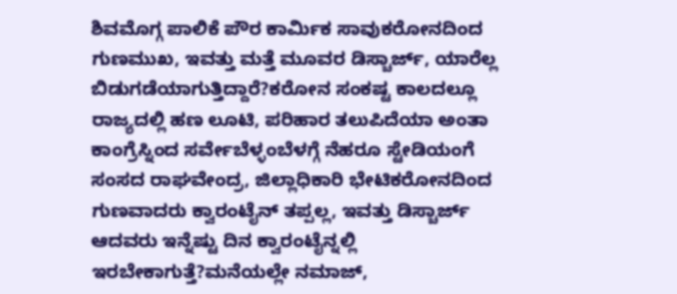ಶಿವಮೊಗ್ಗ ಪಾಲಿಕೆ ಪೌರ ಕಾರ್ಮಿಕ ಸಾವುಕರೋನದಿಂದ ಗುಣಮುಖ, ಇವತ್ತು ಮತ್ತೆ ಮೂವರ ಡಿಸ್ಚಾರ್ಜ್, ಯಾರೆಲ್ಲ ಬಿಡುಗಡೆಯಾಗುತ್ತಿದ್ದಾರೆ?ಕರೋನ ಸಂಕಷ್ಟ ಕಾಲದಲ್ಲೂ ರಾಜ್ಯದಲ್ಲಿ ಹಣ ಲೂಟಿ, ಪರಿಹಾರ ತಲುಪಿದೆಯಾ ಅಂತಾ ಕಾಂಗ್ರೆಸ್ನಿಂದ ಸರ್ವೇಬೆಳ್ಳಂಬೆಳಗ್ಗೆ ನೆಹರೂ ಸ್ಟೇಡಿಯಂಗೆ ಸಂಸದ ರಾಘವೇಂದ್ರ, ಜಿಲ್ಲಾಧಿಕಾರಿ ಭೇಟಿಕರೋನದಿಂದ ಗುಣವಾದರು ಕ್ವಾರಂಟೈನ್ ತಪ್ಪಲ್ಲ, ಇವತ್ತು ಡಿಸ್ಚಾರ್ಜ್ ಆದವರು ಇನ್ನೆಷ್ಟು ದಿನ ಕ್ವಾರಂಟೈನ್ನಲ್ಲಿ ಇರಬೇಕಾಗುತ್ತೆ?ಮನೆಯಲ್ಲೇ ನಮಾಜ್,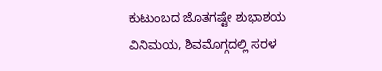ಕುಟುಂಬದ ಜೊತಗಷ್ಟೇ ಶುಭಾಶಯ ವಿನಿಮಯ, ಶಿವಮೊಗ್ಗದಲ್ಲಿ ಸರಳ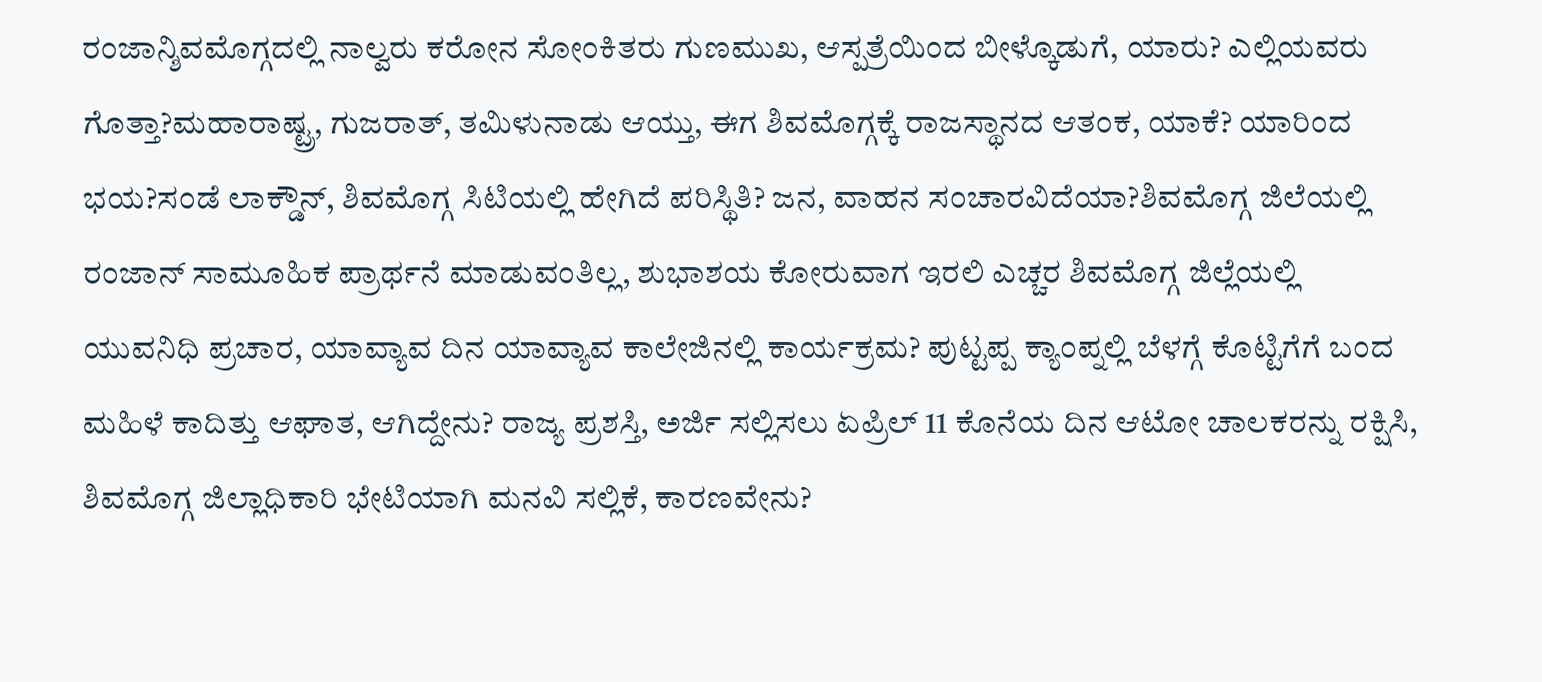ರಂಜಾನ್ಶಿವಮೊಗ್ಗದಲ್ಲಿ ನಾಲ್ವರು ಕರೋನ ಸೋಂಕಿತರು ಗುಣಮುಖ, ಆಸ್ಪತ್ರೆಯಿಂದ ಬೀಳ್ಕೊಡುಗೆ, ಯಾರು? ಎಲ್ಲಿಯವರು ಗೊತ್ತಾ?ಮಹಾರಾಷ್ಟ್ರ, ಗುಜರಾತ್, ತಮಿಳುನಾಡು ಆಯ್ತು, ಈಗ ಶಿವಮೊಗ್ಗಕ್ಕೆ ರಾಜಸ್ಥಾನದ ಆತಂಕ, ಯಾಕೆ? ಯಾರಿಂದ ಭಯ?ಸಂಡೆ ಲಾಕ್ಡೌನ್, ಶಿವಮೊಗ್ಗ ಸಿಟಿಯಲ್ಲಿ ಹೇಗಿದೆ ಪರಿಸ್ಥಿತಿ? ಜನ, ವಾಹನ ಸಂಚಾರವಿದೆಯಾ?ಶಿವಮೊಗ್ಗ ಜಿಲೆಯಲ್ಲಿ ರಂಜಾನ್ ಸಾಮೂಹಿಕ ಪ್ರಾರ್ಥನೆ ಮಾಡುವಂತಿಲ್ಲ, ಶುಭಾಶಯ ಕೋರುವಾಗ ಇರಲಿ ಎಚ್ಚರ ಶಿವಮೊಗ್ಗ ಜಿಲ್ಲೆಯಲ್ಲಿ ಯುವನಿಧಿ ಪ್ರಚಾರ, ಯಾವ್ಯಾವ ದಿನ ಯಾವ್ಯಾವ ಕಾಲೇಜಿನಲ್ಲಿ ಕಾರ್ಯಕ್ರಮ? ಪುಟ್ಟಪ್ಪ ಕ್ಯಾಂಪ್ನಲ್ಲಿ ಬೆಳಗ್ಗೆ ಕೊಟ್ಟಿಗೆಗೆ ಬಂದ ಮಹಿಳೆ ಕಾದಿತ್ತು ಆಘಾತ, ಆಗಿದ್ದೇನು? ರಾಜ್ಯ ಪ್ರಶಸ್ತಿ, ಅರ್ಜಿ ಸಲ್ಲಿಸಲು ಏಪ್ರಿಲ್ 11 ಕೊನೆಯ ದಿನ ಆಟೋ ಚಾಲಕರನ್ನು ರಕ್ಷಿಸಿ, ಶಿವಮೊಗ್ಗ ಜಿಲ್ಲಾಧಿಕಾರಿ ಭೇಟಿಯಾಗಿ ಮನವಿ ಸಲ್ಲಿಕೆ, ಕಾರಣವೇನು?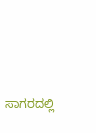ಸಾಗರದಲ್ಲಿ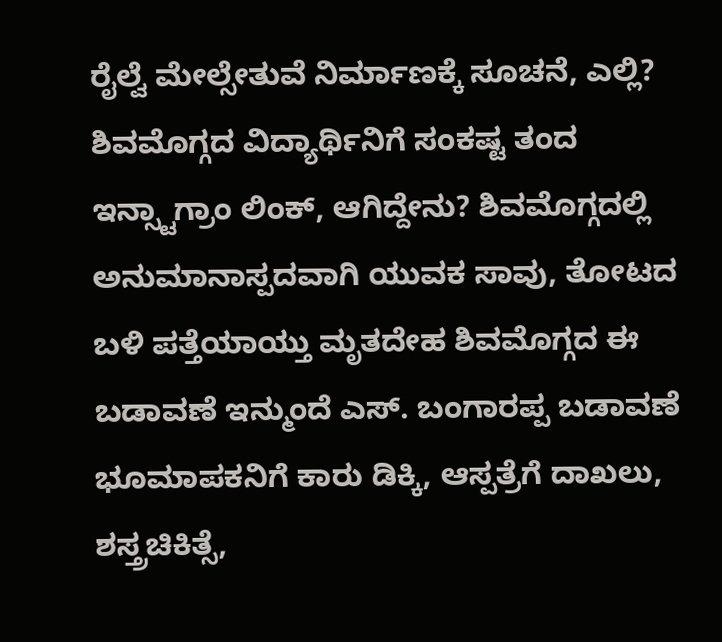ರೈಲ್ವೆ ಮೇಲ್ಸೇತುವೆ ನಿರ್ಮಾಣಕ್ಕೆ ಸೂಚನೆ, ಎಲ್ಲಿ? ಶಿವಮೊಗ್ಗದ ವಿದ್ಯಾರ್ಥಿನಿಗೆ ಸಂಕಷ್ಟ ತಂದ ಇನ್ಸ್ಟಾಗ್ರಾಂ ಲಿಂಕ್, ಆಗಿದ್ದೇನು? ಶಿವಮೊಗ್ಗದಲ್ಲಿ ಅನುಮಾನಾಸ್ಪದವಾಗಿ ಯುವಕ ಸಾವು, ತೋಟದ ಬಳಿ ಪತ್ತೆಯಾಯ್ತು ಮೃತದೇಹ ಶಿವಮೊಗ್ಗದ ಈ ಬಡಾವಣೆ ಇನ್ಮುಂದೆ ಎಸ್. ಬಂಗಾರಪ್ಪ ಬಡಾವಣೆ ಭೂಮಾಪಕನಿಗೆ ಕಾರು ಡಿಕ್ಕಿ, ಆಸ್ಪತ್ರೆಗೆ ದಾಖಲು, ಶಸ್ತ್ರಚಿಕಿತ್ಸೆ,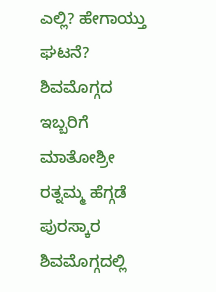ಎಲ್ಲಿ? ಹೇಗಾಯ್ತು ಘಟನೆ? ಶಿವಮೊಗ್ಗದ ಇಬ್ಬರಿಗೆ ಮಾತೋಶ್ರೀ ರತ್ನಮ್ಮ ಹೆಗ್ಗಡೆ ಪುರಸ್ಕಾರ
ಶಿವಮೊಗ್ಗದಲ್ಲಿ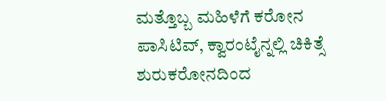ಮತ್ತೊಬ್ಬ ಮಹಿಳೆಗೆ ಕರೋನ ಪಾಸಿಟಿವ್, ಕ್ವಾರಂಟೈನ್ನಲ್ಲಿ ಚಿಕಿತ್ಸೆ ಶುರುಕರೋನದಿಂದ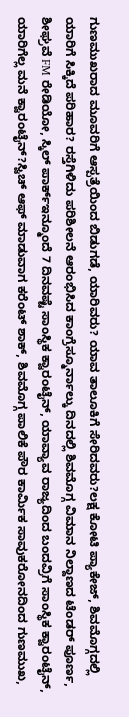ಗುಣಮುಖರಾದ ಮೂವರಿಗೆ ಆಸ್ಪತ್ರೆಯಿಂದ ಬಿಡುಗಡೆ, ಯಾರಿವರು? ಯಾವ ತಾಲೂಕಿಗೆ ಸೇರಿದವರು?ಲಕ್ಷ ಕೋಟಿ ಪ್ಯಾಕೇಜ್, ಶಿವಮೊಗ್ಗದಲ್ಲಿ ಯಾರಿಗೆ ಸಿಕ್ಕಿದೆ ಪರಿಹಾರ? ರಸ್ತೆಗಿಳಿದು ಪರಿಶೀಲನೆ ಆರಂಭಿಸಿದ ಕಾಂಗ್ರೆಸ್ಮೂರ್ನಾಲ್ಕು ದಿನದಲ್ಲಿ ಶಿವಮೊಗ್ಗ ವಿಮಾನ ನಿಲ್ದಾಣದ ಟೆಂಡರ್ ಪೂರ್ಣ, ಶೀಘ್ರವೆ FM ರೇಡಿಯೋ, ಸ್ಕಿಲ್ ಪಾರ್ಕ್ಇನ್ಮೂಂದೆ 7 ದಿನವಷ್ಟೆ ಸಾಂಸ್ಥಿಕ ಕ್ವಾರಂಟೈನ್, ಯಾವ್ಯಾವ ರಾಜ್ಯದಿಂದ ಬಂದವ್ರಿಗೆ ಸಾಂಸ್ಥಿಕ ಕ್ವಾರಂಟೈನ್, ಯಾರಿಗೆಲ್ಲ ಮನೆ ಕ್ವಾರಂಟೈನ್?ಸ್ವಿಚ್ ಆಫ್ ಮಾಡುವಾಗ ಕರೆಂಟ್ ಶಾಕ್, ಶಿವಮೊಗ್ಗ ಪಾಲಿಕೆ ಪೌರ ಕಾರ್ಮಿಕ ಸಾವುಕರೋನದಿಂದ ಗುಣಮುಖ,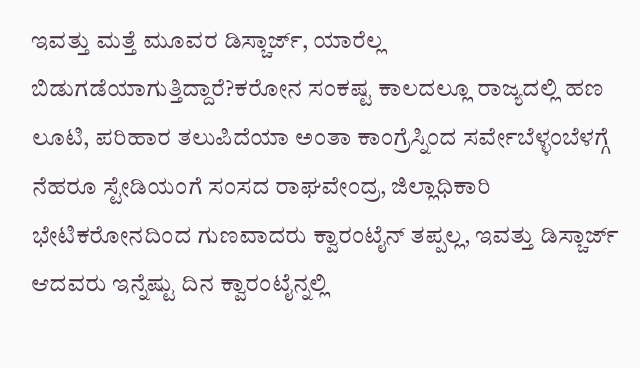ಇವತ್ತು ಮತ್ತೆ ಮೂವರ ಡಿಸ್ಚಾರ್ಜ್, ಯಾರೆಲ್ಲ ಬಿಡುಗಡೆಯಾಗುತ್ತಿದ್ದಾರೆ?ಕರೋನ ಸಂಕಷ್ಟ ಕಾಲದಲ್ಲೂ ರಾಜ್ಯದಲ್ಲಿ ಹಣ ಲೂಟಿ, ಪರಿಹಾರ ತಲುಪಿದೆಯಾ ಅಂತಾ ಕಾಂಗ್ರೆಸ್ನಿಂದ ಸರ್ವೇಬೆಳ್ಳಂಬೆಳಗ್ಗೆ ನೆಹರೂ ಸ್ಟೇಡಿಯಂಗೆ ಸಂಸದ ರಾಘವೇಂದ್ರ, ಜಿಲ್ಲಾಧಿಕಾರಿ ಭೇಟಿಕರೋನದಿಂದ ಗುಣವಾದರು ಕ್ವಾರಂಟೈನ್ ತಪ್ಪಲ್ಲ, ಇವತ್ತು ಡಿಸ್ಚಾರ್ಜ್ ಆದವರು ಇನ್ನೆಷ್ಟು ದಿನ ಕ್ವಾರಂಟೈನ್ನಲ್ಲಿ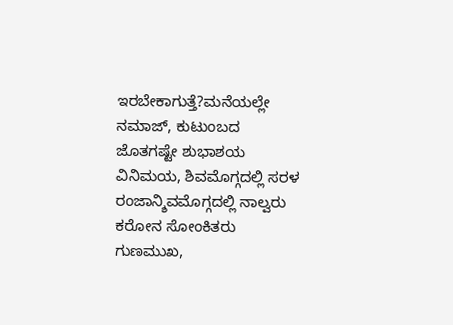ಇರಬೇಕಾಗುತ್ತೆ?ಮನೆಯಲ್ಲೇ ನಮಾಜ್, ಕುಟುಂಬದ ಜೊತಗಷ್ಟೇ ಶುಭಾಶಯ ವಿನಿಮಯ, ಶಿವಮೊಗ್ಗದಲ್ಲಿ ಸರಳ ರಂಜಾನ್ಶಿವಮೊಗ್ಗದಲ್ಲಿ ನಾಲ್ವರು ಕರೋನ ಸೋಂಕಿತರು ಗುಣಮುಖ,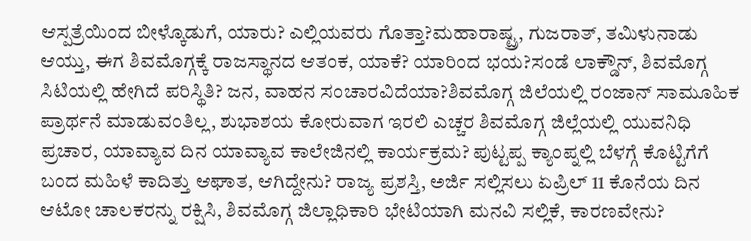ಆಸ್ಪತ್ರೆಯಿಂದ ಬೀಳ್ಕೊಡುಗೆ, ಯಾರು? ಎಲ್ಲಿಯವರು ಗೊತ್ತಾ?ಮಹಾರಾಷ್ಟ್ರ, ಗುಜರಾತ್, ತಮಿಳುನಾಡು ಆಯ್ತು, ಈಗ ಶಿವಮೊಗ್ಗಕ್ಕೆ ರಾಜಸ್ಥಾನದ ಆತಂಕ, ಯಾಕೆ? ಯಾರಿಂದ ಭಯ?ಸಂಡೆ ಲಾಕ್ಡೌನ್, ಶಿವಮೊಗ್ಗ ಸಿಟಿಯಲ್ಲಿ ಹೇಗಿದೆ ಪರಿಸ್ಥಿತಿ? ಜನ, ವಾಹನ ಸಂಚಾರವಿದೆಯಾ?ಶಿವಮೊಗ್ಗ ಜಿಲೆಯಲ್ಲಿ ರಂಜಾನ್ ಸಾಮೂಹಿಕ ಪ್ರಾರ್ಥನೆ ಮಾಡುವಂತಿಲ್ಲ, ಶುಭಾಶಯ ಕೋರುವಾಗ ಇರಲಿ ಎಚ್ಚರ ಶಿವಮೊಗ್ಗ ಜಿಲ್ಲೆಯಲ್ಲಿ ಯುವನಿಧಿ ಪ್ರಚಾರ, ಯಾವ್ಯಾವ ದಿನ ಯಾವ್ಯಾವ ಕಾಲೇಜಿನಲ್ಲಿ ಕಾರ್ಯಕ್ರಮ? ಪುಟ್ಟಪ್ಪ ಕ್ಯಾಂಪ್ನಲ್ಲಿ ಬೆಳಗ್ಗೆ ಕೊಟ್ಟಿಗೆಗೆ ಬಂದ ಮಹಿಳೆ ಕಾದಿತ್ತು ಆಘಾತ, ಆಗಿದ್ದೇನು? ರಾಜ್ಯ ಪ್ರಶಸ್ತಿ, ಅರ್ಜಿ ಸಲ್ಲಿಸಲು ಏಪ್ರಿಲ್ 11 ಕೊನೆಯ ದಿನ ಆಟೋ ಚಾಲಕರನ್ನು ರಕ್ಷಿಸಿ, ಶಿವಮೊಗ್ಗ ಜಿಲ್ಲಾಧಿಕಾರಿ ಭೇಟಿಯಾಗಿ ಮನವಿ ಸಲ್ಲಿಕೆ, ಕಾರಣವೇನು?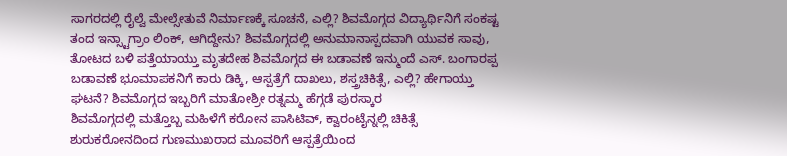ಸಾಗರದಲ್ಲಿ ರೈಲ್ವೆ ಮೇಲ್ಸೇತುವೆ ನಿರ್ಮಾಣಕ್ಕೆ ಸೂಚನೆ, ಎಲ್ಲಿ? ಶಿವಮೊಗ್ಗದ ವಿದ್ಯಾರ್ಥಿನಿಗೆ ಸಂಕಷ್ಟ ತಂದ ಇನ್ಸ್ಟಾಗ್ರಾಂ ಲಿಂಕ್, ಆಗಿದ್ದೇನು? ಶಿವಮೊಗ್ಗದಲ್ಲಿ ಅನುಮಾನಾಸ್ಪದವಾಗಿ ಯುವಕ ಸಾವು, ತೋಟದ ಬಳಿ ಪತ್ತೆಯಾಯ್ತು ಮೃತದೇಹ ಶಿವಮೊಗ್ಗದ ಈ ಬಡಾವಣೆ ಇನ್ಮುಂದೆ ಎಸ್. ಬಂಗಾರಪ್ಪ ಬಡಾವಣೆ ಭೂಮಾಪಕನಿಗೆ ಕಾರು ಡಿಕ್ಕಿ, ಆಸ್ಪತ್ರೆಗೆ ದಾಖಲು, ಶಸ್ತ್ರಚಿಕಿತ್ಸೆ, ಎಲ್ಲಿ? ಹೇಗಾಯ್ತು ಘಟನೆ? ಶಿವಮೊಗ್ಗದ ಇಬ್ಬರಿಗೆ ಮಾತೋಶ್ರೀ ರತ್ನಮ್ಮ ಹೆಗ್ಗಡೆ ಪುರಸ್ಕಾರ
ಶಿವಮೊಗ್ಗದಲ್ಲಿ ಮತ್ತೊಬ್ಬ ಮಹಿಳೆಗೆ ಕರೋನ ಪಾಸಿಟಿವ್, ಕ್ವಾರಂಟೈನ್ನಲ್ಲಿ ಚಿಕಿತ್ಸೆ ಶುರುಕರೋನದಿಂದ ಗುಣಮುಖರಾದ ಮೂವರಿಗೆ ಆಸ್ಪತ್ರೆಯಿಂದ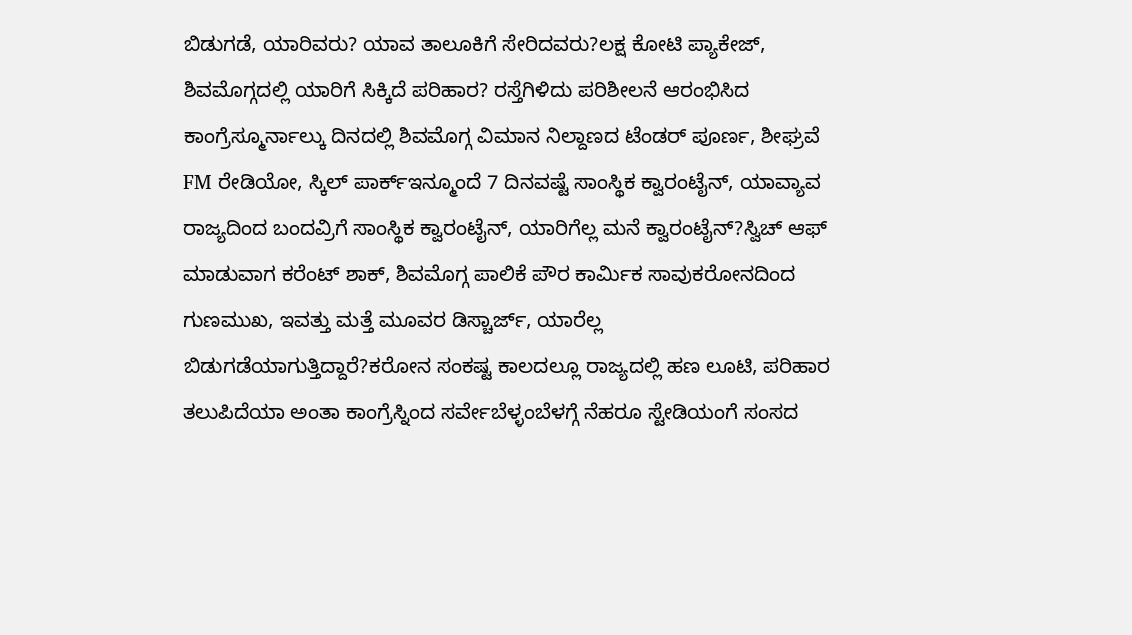ಬಿಡುಗಡೆ, ಯಾರಿವರು? ಯಾವ ತಾಲೂಕಿಗೆ ಸೇರಿದವರು?ಲಕ್ಷ ಕೋಟಿ ಪ್ಯಾಕೇಜ್, ಶಿವಮೊಗ್ಗದಲ್ಲಿ ಯಾರಿಗೆ ಸಿಕ್ಕಿದೆ ಪರಿಹಾರ? ರಸ್ತೆಗಿಳಿದು ಪರಿಶೀಲನೆ ಆರಂಭಿಸಿದ ಕಾಂಗ್ರೆಸ್ಮೂರ್ನಾಲ್ಕು ದಿನದಲ್ಲಿ ಶಿವಮೊಗ್ಗ ವಿಮಾನ ನಿಲ್ದಾಣದ ಟೆಂಡರ್ ಪೂರ್ಣ, ಶೀಘ್ರವೆ FM ರೇಡಿಯೋ, ಸ್ಕಿಲ್ ಪಾರ್ಕ್ಇನ್ಮೂಂದೆ 7 ದಿನವಷ್ಟೆ ಸಾಂಸ್ಥಿಕ ಕ್ವಾರಂಟೈನ್, ಯಾವ್ಯಾವ ರಾಜ್ಯದಿಂದ ಬಂದವ್ರಿಗೆ ಸಾಂಸ್ಥಿಕ ಕ್ವಾರಂಟೈನ್, ಯಾರಿಗೆಲ್ಲ ಮನೆ ಕ್ವಾರಂಟೈನ್?ಸ್ವಿಚ್ ಆಫ್ ಮಾಡುವಾಗ ಕರೆಂಟ್ ಶಾಕ್, ಶಿವಮೊಗ್ಗ ಪಾಲಿಕೆ ಪೌರ ಕಾರ್ಮಿಕ ಸಾವುಕರೋನದಿಂದ ಗುಣಮುಖ, ಇವತ್ತು ಮತ್ತೆ ಮೂವರ ಡಿಸ್ಚಾರ್ಜ್, ಯಾರೆಲ್ಲ ಬಿಡುಗಡೆಯಾಗುತ್ತಿದ್ದಾರೆ?ಕರೋನ ಸಂಕಷ್ಟ ಕಾಲದಲ್ಲೂ ರಾಜ್ಯದಲ್ಲಿ ಹಣ ಲೂಟಿ, ಪರಿಹಾರ ತಲುಪಿದೆಯಾ ಅಂತಾ ಕಾಂಗ್ರೆಸ್ನಿಂದ ಸರ್ವೇಬೆಳ್ಳಂಬೆಳಗ್ಗೆ ನೆಹರೂ ಸ್ಟೇಡಿಯಂಗೆ ಸಂಸದ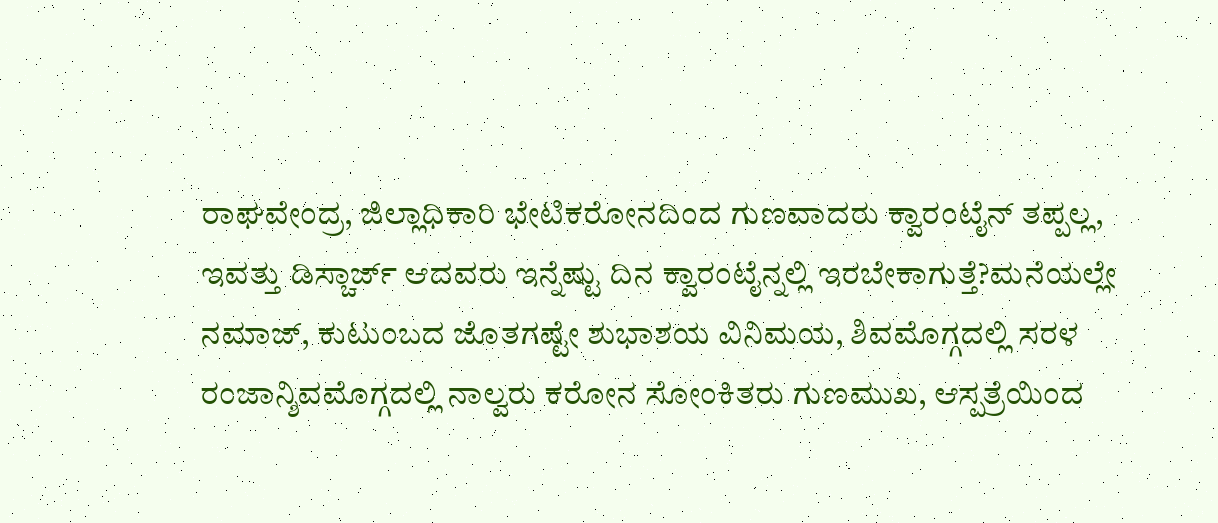ರಾಘವೇಂದ್ರ, ಜಿಲ್ಲಾಧಿಕಾರಿ ಭೇಟಿಕರೋನದಿಂದ ಗುಣವಾದರು ಕ್ವಾರಂಟೈನ್ ತಪ್ಪಲ್ಲ, ಇವತ್ತು ಡಿಸ್ಚಾರ್ಜ್ ಆದವರು ಇನ್ನೆಷ್ಟು ದಿನ ಕ್ವಾರಂಟೈನ್ನಲ್ಲಿ ಇರಬೇಕಾಗುತ್ತೆ?ಮನೆಯಲ್ಲೇ ನಮಾಜ್, ಕುಟುಂಬದ ಜೊತಗಷ್ಟೇ ಶುಭಾಶಯ ವಿನಿಮಯ, ಶಿವಮೊಗ್ಗದಲ್ಲಿ ಸರಳ ರಂಜಾನ್ಶಿವಮೊಗ್ಗದಲ್ಲಿ ನಾಲ್ವರು ಕರೋನ ಸೋಂಕಿತರು ಗುಣಮುಖ, ಆಸ್ಪತ್ರೆಯಿಂದ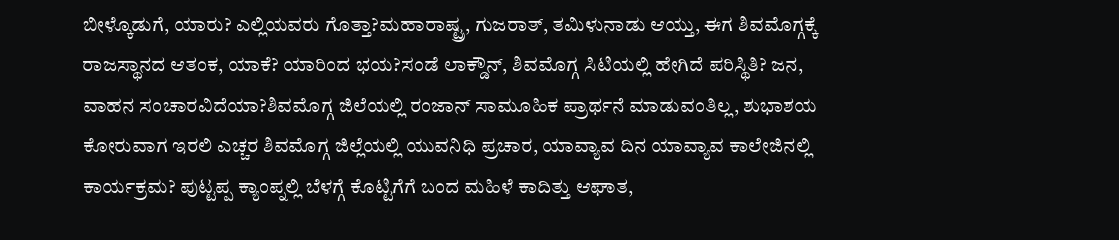ಬೀಳ್ಕೊಡುಗೆ, ಯಾರು? ಎಲ್ಲಿಯವರು ಗೊತ್ತಾ?ಮಹಾರಾಷ್ಟ್ರ, ಗುಜರಾತ್, ತಮಿಳುನಾಡು ಆಯ್ತು, ಈಗ ಶಿವಮೊಗ್ಗಕ್ಕೆ ರಾಜಸ್ಥಾನದ ಆತಂಕ, ಯಾಕೆ? ಯಾರಿಂದ ಭಯ?ಸಂಡೆ ಲಾಕ್ಡೌನ್, ಶಿವಮೊಗ್ಗ ಸಿಟಿಯಲ್ಲಿ ಹೇಗಿದೆ ಪರಿಸ್ಥಿತಿ? ಜನ, ವಾಹನ ಸಂಚಾರವಿದೆಯಾ?ಶಿವಮೊಗ್ಗ ಜಿಲೆಯಲ್ಲಿ ರಂಜಾನ್ ಸಾಮೂಹಿಕ ಪ್ರಾರ್ಥನೆ ಮಾಡುವಂತಿಲ್ಲ, ಶುಭಾಶಯ ಕೋರುವಾಗ ಇರಲಿ ಎಚ್ಚರ ಶಿವಮೊಗ್ಗ ಜಿಲ್ಲೆಯಲ್ಲಿ ಯುವನಿಧಿ ಪ್ರಚಾರ, ಯಾವ್ಯಾವ ದಿನ ಯಾವ್ಯಾವ ಕಾಲೇಜಿನಲ್ಲಿ ಕಾರ್ಯಕ್ರಮ? ಪುಟ್ಟಪ್ಪ ಕ್ಯಾಂಪ್ನಲ್ಲಿ ಬೆಳಗ್ಗೆ ಕೊಟ್ಟಿಗೆಗೆ ಬಂದ ಮಹಿಳೆ ಕಾದಿತ್ತು ಆಘಾತ,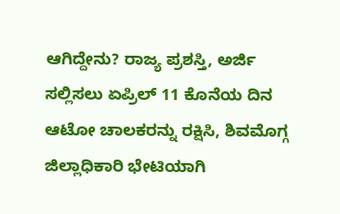ಆಗಿದ್ದೇನು? ರಾಜ್ಯ ಪ್ರಶಸ್ತಿ, ಅರ್ಜಿ ಸಲ್ಲಿಸಲು ಏಪ್ರಿಲ್ 11 ಕೊನೆಯ ದಿನ ಆಟೋ ಚಾಲಕರನ್ನು ರಕ್ಷಿಸಿ, ಶಿವಮೊಗ್ಗ ಜಿಲ್ಲಾಧಿಕಾರಿ ಭೇಟಿಯಾಗಿ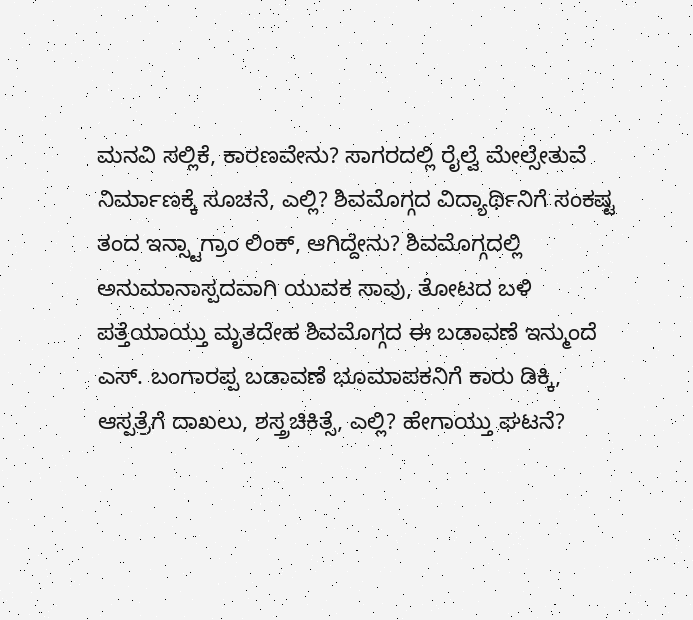ಮನವಿ ಸಲ್ಲಿಕೆ, ಕಾರಣವೇನು? ಸಾಗರದಲ್ಲಿ ರೈಲ್ವೆ ಮೇಲ್ಸೇತುವೆ ನಿರ್ಮಾಣಕ್ಕೆ ಸೂಚನೆ, ಎಲ್ಲಿ? ಶಿವಮೊಗ್ಗದ ವಿದ್ಯಾರ್ಥಿನಿಗೆ ಸಂಕಷ್ಟ ತಂದ ಇನ್ಸ್ಟಾಗ್ರಾಂ ಲಿಂಕ್, ಆಗಿದ್ದೇನು? ಶಿವಮೊಗ್ಗದಲ್ಲಿ ಅನುಮಾನಾಸ್ಪದವಾಗಿ ಯುವಕ ಸಾವು, ತೋಟದ ಬಳಿ ಪತ್ತೆಯಾಯ್ತು ಮೃತದೇಹ ಶಿವಮೊಗ್ಗದ ಈ ಬಡಾವಣೆ ಇನ್ಮುಂದೆ ಎಸ್. ಬಂಗಾರಪ್ಪ ಬಡಾವಣೆ ಭೂಮಾಪಕನಿಗೆ ಕಾರು ಡಿಕ್ಕಿ, ಆಸ್ಪತ್ರೆಗೆ ದಾಖಲು, ಶಸ್ತ್ರಚಿಕಿತ್ಸೆ, ಎಲ್ಲಿ? ಹೇಗಾಯ್ತು ಘಟನೆ?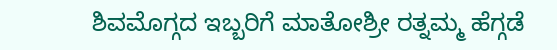ಶಿವಮೊಗ್ಗದ ಇಬ್ಬರಿಗೆ ಮಾತೋಶ್ರೀ ರತ್ನಮ್ಮ ಹೆಗ್ಗಡೆ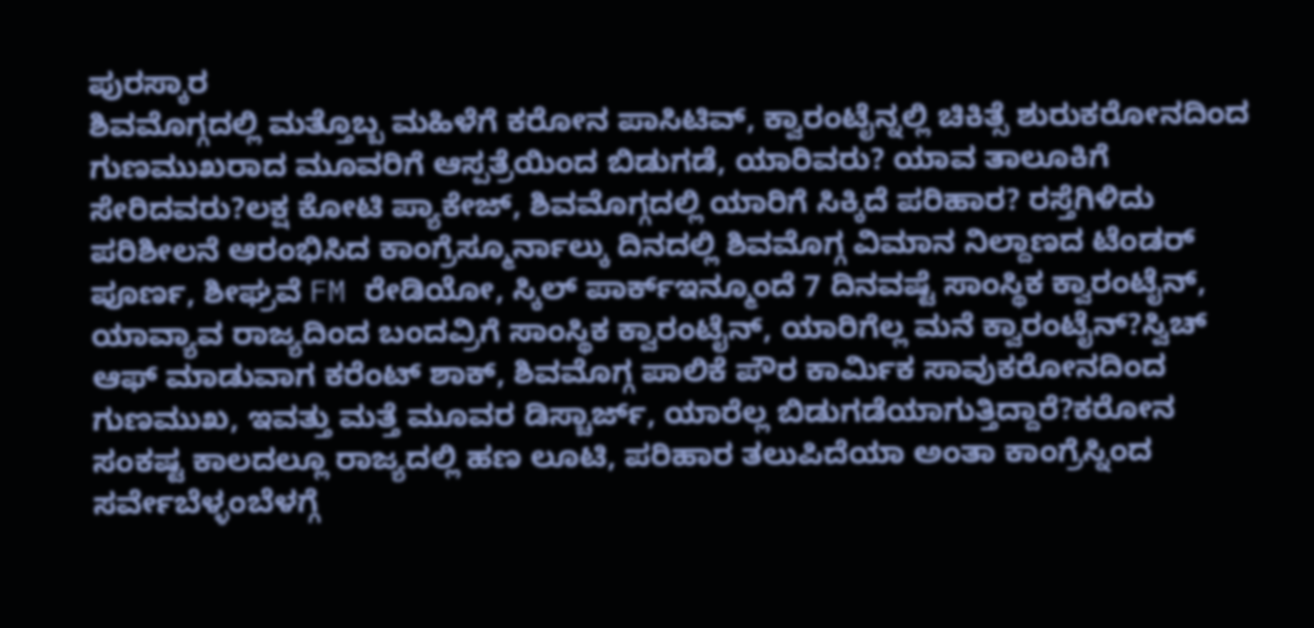ಪುರಸ್ಕಾರ
ಶಿವಮೊಗ್ಗದಲ್ಲಿ ಮತ್ತೊಬ್ಬ ಮಹಿಳೆಗೆ ಕರೋನ ಪಾಸಿಟಿವ್, ಕ್ವಾರಂಟೈನ್ನಲ್ಲಿ ಚಿಕಿತ್ಸೆ ಶುರುಕರೋನದಿಂದ ಗುಣಮುಖರಾದ ಮೂವರಿಗೆ ಆಸ್ಪತ್ರೆಯಿಂದ ಬಿಡುಗಡೆ, ಯಾರಿವರು? ಯಾವ ತಾಲೂಕಿಗೆ ಸೇರಿದವರು?ಲಕ್ಷ ಕೋಟಿ ಪ್ಯಾಕೇಜ್, ಶಿವಮೊಗ್ಗದಲ್ಲಿ ಯಾರಿಗೆ ಸಿಕ್ಕಿದೆ ಪರಿಹಾರ? ರಸ್ತೆಗಿಳಿದು ಪರಿಶೀಲನೆ ಆರಂಭಿಸಿದ ಕಾಂಗ್ರೆಸ್ಮೂರ್ನಾಲ್ಕು ದಿನದಲ್ಲಿ ಶಿವಮೊಗ್ಗ ವಿಮಾನ ನಿಲ್ದಾಣದ ಟೆಂಡರ್ ಪೂರ್ಣ, ಶೀಘ್ರವೆ FM ರೇಡಿಯೋ, ಸ್ಕಿಲ್ ಪಾರ್ಕ್ಇನ್ಮೂಂದೆ 7 ದಿನವಷ್ಟೆ ಸಾಂಸ್ಥಿಕ ಕ್ವಾರಂಟೈನ್, ಯಾವ್ಯಾವ ರಾಜ್ಯದಿಂದ ಬಂದವ್ರಿಗೆ ಸಾಂಸ್ಥಿಕ ಕ್ವಾರಂಟೈನ್, ಯಾರಿಗೆಲ್ಲ ಮನೆ ಕ್ವಾರಂಟೈನ್?ಸ್ವಿಚ್ ಆಫ್ ಮಾಡುವಾಗ ಕರೆಂಟ್ ಶಾಕ್, ಶಿವಮೊಗ್ಗ ಪಾಲಿಕೆ ಪೌರ ಕಾರ್ಮಿಕ ಸಾವುಕರೋನದಿಂದ ಗುಣಮುಖ, ಇವತ್ತು ಮತ್ತೆ ಮೂವರ ಡಿಸ್ಚಾರ್ಜ್, ಯಾರೆಲ್ಲ ಬಿಡುಗಡೆಯಾಗುತ್ತಿದ್ದಾರೆ?ಕರೋನ ಸಂಕಷ್ಟ ಕಾಲದಲ್ಲೂ ರಾಜ್ಯದಲ್ಲಿ ಹಣ ಲೂಟಿ, ಪರಿಹಾರ ತಲುಪಿದೆಯಾ ಅಂತಾ ಕಾಂಗ್ರೆಸ್ನಿಂದ ಸರ್ವೇಬೆಳ್ಳಂಬೆಳಗ್ಗೆ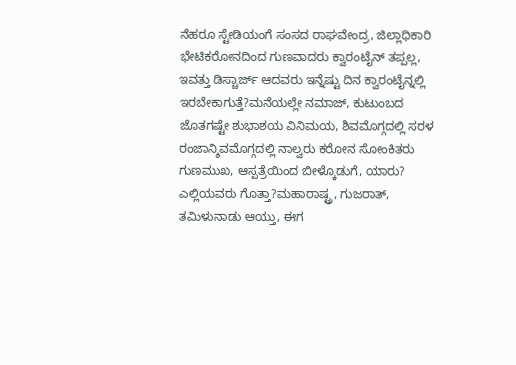ನೆಹರೂ ಸ್ಟೇಡಿಯಂಗೆ ಸಂಸದ ರಾಘವೇಂದ್ರ, ಜಿಲ್ಲಾಧಿಕಾರಿ ಭೇಟಿಕರೋನದಿಂದ ಗುಣವಾದರು ಕ್ವಾರಂಟೈನ್ ತಪ್ಪಲ್ಲ, ಇವತ್ತು ಡಿಸ್ಚಾರ್ಜ್ ಆದವರು ಇನ್ನೆಷ್ಟು ದಿನ ಕ್ವಾರಂಟೈನ್ನಲ್ಲಿ ಇರಬೇಕಾಗುತ್ತೆ?ಮನೆಯಲ್ಲೇ ನಮಾಜ್, ಕುಟುಂಬದ ಜೊತಗಷ್ಟೇ ಶುಭಾಶಯ ವಿನಿಮಯ, ಶಿವಮೊಗ್ಗದಲ್ಲಿ ಸರಳ ರಂಜಾನ್ಶಿವಮೊಗ್ಗದಲ್ಲಿ ನಾಲ್ವರು ಕರೋನ ಸೋಂಕಿತರು ಗುಣಮುಖ, ಆಸ್ಪತ್ರೆಯಿಂದ ಬೀಳ್ಕೊಡುಗೆ, ಯಾರು? ಎಲ್ಲಿಯವರು ಗೊತ್ತಾ?ಮಹಾರಾಷ್ಟ್ರ, ಗುಜರಾತ್, ತಮಿಳುನಾಡು ಆಯ್ತು, ಈಗ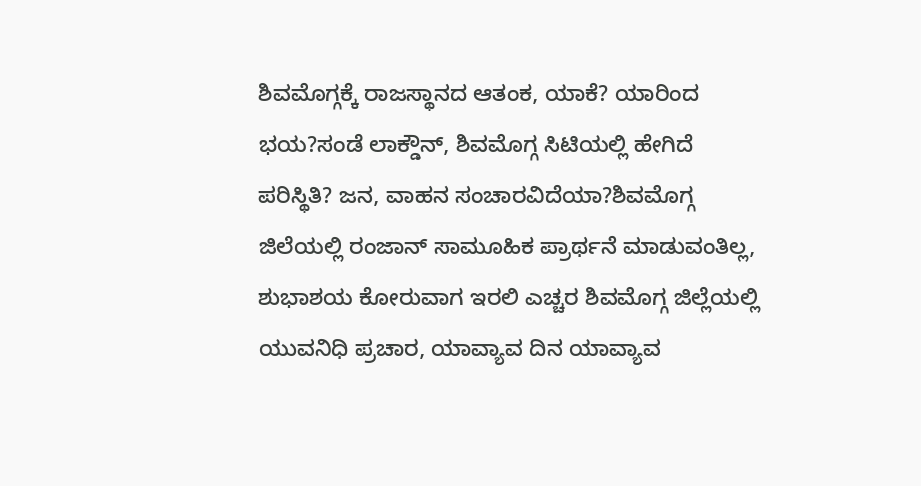ಶಿವಮೊಗ್ಗಕ್ಕೆ ರಾಜಸ್ಥಾನದ ಆತಂಕ, ಯಾಕೆ? ಯಾರಿಂದ ಭಯ?ಸಂಡೆ ಲಾಕ್ಡೌನ್, ಶಿವಮೊಗ್ಗ ಸಿಟಿಯಲ್ಲಿ ಹೇಗಿದೆ ಪರಿಸ್ಥಿತಿ? ಜನ, ವಾಹನ ಸಂಚಾರವಿದೆಯಾ?ಶಿವಮೊಗ್ಗ ಜಿಲೆಯಲ್ಲಿ ರಂಜಾನ್ ಸಾಮೂಹಿಕ ಪ್ರಾರ್ಥನೆ ಮಾಡುವಂತಿಲ್ಲ, ಶುಭಾಶಯ ಕೋರುವಾಗ ಇರಲಿ ಎಚ್ಚರ ಶಿವಮೊಗ್ಗ ಜಿಲ್ಲೆಯಲ್ಲಿ ಯುವನಿಧಿ ಪ್ರಚಾರ, ಯಾವ್ಯಾವ ದಿನ ಯಾವ್ಯಾವ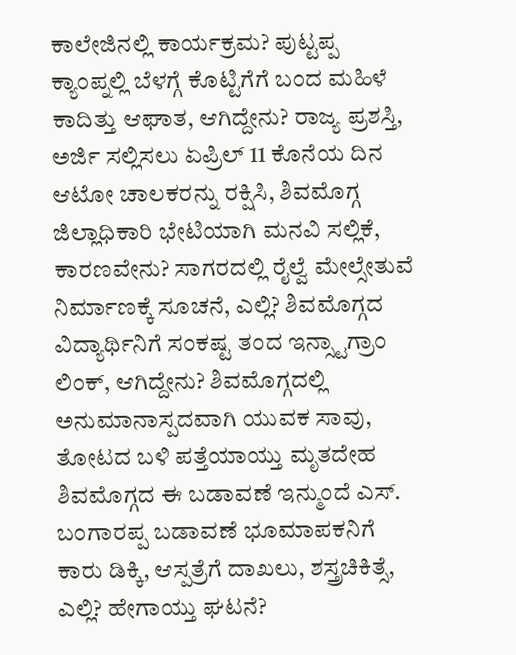ಕಾಲೇಜಿನಲ್ಲಿ ಕಾರ್ಯಕ್ರಮ? ಪುಟ್ಟಪ್ಪ ಕ್ಯಾಂಪ್ನಲ್ಲಿ ಬೆಳಗ್ಗೆ ಕೊಟ್ಟಿಗೆಗೆ ಬಂದ ಮಹಿಳೆ ಕಾದಿತ್ತು ಆಘಾತ, ಆಗಿದ್ದೇನು? ರಾಜ್ಯ ಪ್ರಶಸ್ತಿ, ಅರ್ಜಿ ಸಲ್ಲಿಸಲು ಏಪ್ರಿಲ್ 11 ಕೊನೆಯ ದಿನ ಆಟೋ ಚಾಲಕರನ್ನು ರಕ್ಷಿಸಿ, ಶಿವಮೊಗ್ಗ ಜಿಲ್ಲಾಧಿಕಾರಿ ಭೇಟಿಯಾಗಿ ಮನವಿ ಸಲ್ಲಿಕೆ, ಕಾರಣವೇನು? ಸಾಗರದಲ್ಲಿ ರೈಲ್ವೆ ಮೇಲ್ಸೇತುವೆ ನಿರ್ಮಾಣಕ್ಕೆ ಸೂಚನೆ, ಎಲ್ಲಿ? ಶಿವಮೊಗ್ಗದ ವಿದ್ಯಾರ್ಥಿನಿಗೆ ಸಂಕಷ್ಟ ತಂದ ಇನ್ಸ್ಟಾಗ್ರಾಂ ಲಿಂಕ್, ಆಗಿದ್ದೇನು? ಶಿವಮೊಗ್ಗದಲ್ಲಿ ಅನುಮಾನಾಸ್ಪದವಾಗಿ ಯುವಕ ಸಾವು, ತೋಟದ ಬಳಿ ಪತ್ತೆಯಾಯ್ತು ಮೃತದೇಹ ಶಿವಮೊಗ್ಗದ ಈ ಬಡಾವಣೆ ಇನ್ಮುಂದೆ ಎಸ್. ಬಂಗಾರಪ್ಪ ಬಡಾವಣೆ ಭೂಮಾಪಕನಿಗೆ ಕಾರು ಡಿಕ್ಕಿ, ಆಸ್ಪತ್ರೆಗೆ ದಾಖಲು, ಶಸ್ತ್ರಚಿಕಿತ್ಸೆ, ಎಲ್ಲಿ? ಹೇಗಾಯ್ತು ಘಟನೆ?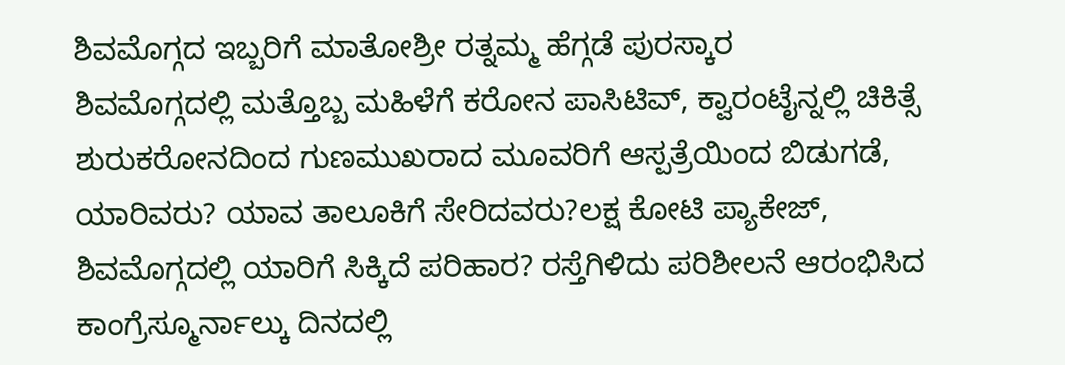ಶಿವಮೊಗ್ಗದ ಇಬ್ಬರಿಗೆ ಮಾತೋಶ್ರೀ ರತ್ನಮ್ಮ ಹೆಗ್ಗಡೆ ಪುರಸ್ಕಾರ
ಶಿವಮೊಗ್ಗದಲ್ಲಿ ಮತ್ತೊಬ್ಬ ಮಹಿಳೆಗೆ ಕರೋನ ಪಾಸಿಟಿವ್, ಕ್ವಾರಂಟೈನ್ನಲ್ಲಿ ಚಿಕಿತ್ಸೆ ಶುರುಕರೋನದಿಂದ ಗುಣಮುಖರಾದ ಮೂವರಿಗೆ ಆಸ್ಪತ್ರೆಯಿಂದ ಬಿಡುಗಡೆ, ಯಾರಿವರು? ಯಾವ ತಾಲೂಕಿಗೆ ಸೇರಿದವರು?ಲಕ್ಷ ಕೋಟಿ ಪ್ಯಾಕೇಜ್, ಶಿವಮೊಗ್ಗದಲ್ಲಿ ಯಾರಿಗೆ ಸಿಕ್ಕಿದೆ ಪರಿಹಾರ? ರಸ್ತೆಗಿಳಿದು ಪರಿಶೀಲನೆ ಆರಂಭಿಸಿದ ಕಾಂಗ್ರೆಸ್ಮೂರ್ನಾಲ್ಕು ದಿನದಲ್ಲಿ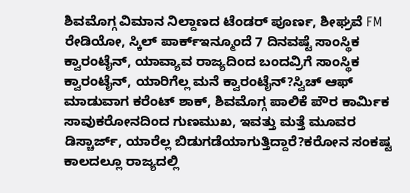ಶಿವಮೊಗ್ಗ ವಿಮಾನ ನಿಲ್ದಾಣದ ಟೆಂಡರ್ ಪೂರ್ಣ, ಶೀಘ್ರವೆ FM ರೇಡಿಯೋ, ಸ್ಕಿಲ್ ಪಾರ್ಕ್ಇನ್ಮೂಂದೆ 7 ದಿನವಷ್ಟೆ ಸಾಂಸ್ಥಿಕ ಕ್ವಾರಂಟೈನ್, ಯಾವ್ಯಾವ ರಾಜ್ಯದಿಂದ ಬಂದವ್ರಿಗೆ ಸಾಂಸ್ಥಿಕ ಕ್ವಾರಂಟೈನ್, ಯಾರಿಗೆಲ್ಲ ಮನೆ ಕ್ವಾರಂಟೈನ್?ಸ್ವಿಚ್ ಆಫ್ ಮಾಡುವಾಗ ಕರೆಂಟ್ ಶಾಕ್, ಶಿವಮೊಗ್ಗ ಪಾಲಿಕೆ ಪೌರ ಕಾರ್ಮಿಕ ಸಾವುಕರೋನದಿಂದ ಗುಣಮುಖ, ಇವತ್ತು ಮತ್ತೆ ಮೂವರ ಡಿಸ್ಚಾರ್ಜ್, ಯಾರೆಲ್ಲ ಬಿಡುಗಡೆಯಾಗುತ್ತಿದ್ದಾರೆ?ಕರೋನ ಸಂಕಷ್ಟ ಕಾಲದಲ್ಲೂ ರಾಜ್ಯದಲ್ಲಿ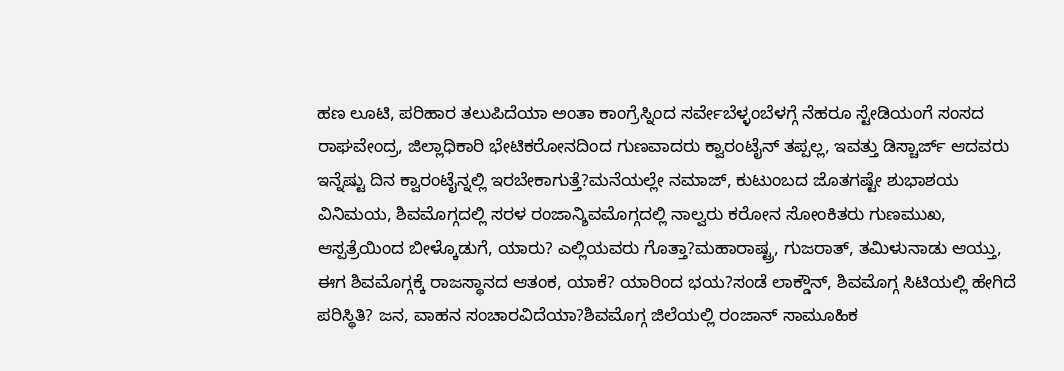ಹಣ ಲೂಟಿ, ಪರಿಹಾರ ತಲುಪಿದೆಯಾ ಅಂತಾ ಕಾಂಗ್ರೆಸ್ನಿಂದ ಸರ್ವೇಬೆಳ್ಳಂಬೆಳಗ್ಗೆ ನೆಹರೂ ಸ್ಟೇಡಿಯಂಗೆ ಸಂಸದ ರಾಘವೇಂದ್ರ, ಜಿಲ್ಲಾಧಿಕಾರಿ ಭೇಟಿಕರೋನದಿಂದ ಗುಣವಾದರು ಕ್ವಾರಂಟೈನ್ ತಪ್ಪಲ್ಲ, ಇವತ್ತು ಡಿಸ್ಚಾರ್ಜ್ ಆದವರು ಇನ್ನೆಷ್ಟು ದಿನ ಕ್ವಾರಂಟೈನ್ನಲ್ಲಿ ಇರಬೇಕಾಗುತ್ತೆ?ಮನೆಯಲ್ಲೇ ನಮಾಜ್, ಕುಟುಂಬದ ಜೊತಗಷ್ಟೇ ಶುಭಾಶಯ ವಿನಿಮಯ, ಶಿವಮೊಗ್ಗದಲ್ಲಿ ಸರಳ ರಂಜಾನ್ಶಿವಮೊಗ್ಗದಲ್ಲಿ ನಾಲ್ವರು ಕರೋನ ಸೋಂಕಿತರು ಗುಣಮುಖ, ಆಸ್ಪತ್ರೆಯಿಂದ ಬೀಳ್ಕೊಡುಗೆ, ಯಾರು? ಎಲ್ಲಿಯವರು ಗೊತ್ತಾ?ಮಹಾರಾಷ್ಟ್ರ, ಗುಜರಾತ್, ತಮಿಳುನಾಡು ಆಯ್ತು, ಈಗ ಶಿವಮೊಗ್ಗಕ್ಕೆ ರಾಜಸ್ಥಾನದ ಆತಂಕ, ಯಾಕೆ? ಯಾರಿಂದ ಭಯ?ಸಂಡೆ ಲಾಕ್ಡೌನ್, ಶಿವಮೊಗ್ಗ ಸಿಟಿಯಲ್ಲಿ ಹೇಗಿದೆ ಪರಿಸ್ಥಿತಿ? ಜನ, ವಾಹನ ಸಂಚಾರವಿದೆಯಾ?ಶಿವಮೊಗ್ಗ ಜಿಲೆಯಲ್ಲಿ ರಂಜಾನ್ ಸಾಮೂಹಿಕ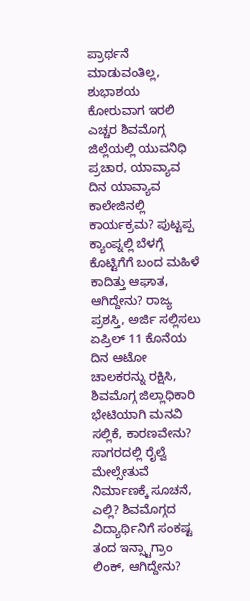ಪ್ರಾರ್ಥನೆ ಮಾಡುವಂತಿಲ್ಲ, ಶುಭಾಶಯ ಕೋರುವಾಗ ಇರಲಿ ಎಚ್ಚರ ಶಿವಮೊಗ್ಗ ಜಿಲ್ಲೆಯಲ್ಲಿ ಯುವನಿಧಿ ಪ್ರಚಾರ, ಯಾವ್ಯಾವ ದಿನ ಯಾವ್ಯಾವ ಕಾಲೇಜಿನಲ್ಲಿ ಕಾರ್ಯಕ್ರಮ? ಪುಟ್ಟಪ್ಪ ಕ್ಯಾಂಪ್ನಲ್ಲಿ ಬೆಳಗ್ಗೆ ಕೊಟ್ಟಿಗೆಗೆ ಬಂದ ಮಹಿಳೆ ಕಾದಿತ್ತು ಆಘಾತ, ಆಗಿದ್ದೇನು? ರಾಜ್ಯ ಪ್ರಶಸ್ತಿ, ಅರ್ಜಿ ಸಲ್ಲಿಸಲು ಏಪ್ರಿಲ್ 11 ಕೊನೆಯ ದಿನ ಆಟೋ ಚಾಲಕರನ್ನು ರಕ್ಷಿಸಿ, ಶಿವಮೊಗ್ಗ ಜಿಲ್ಲಾಧಿಕಾರಿ ಭೇಟಿಯಾಗಿ ಮನವಿ ಸಲ್ಲಿಕೆ, ಕಾರಣವೇನು? ಸಾಗರದಲ್ಲಿ ರೈಲ್ವೆ ಮೇಲ್ಸೇತುವೆ ನಿರ್ಮಾಣಕ್ಕೆ ಸೂಚನೆ, ಎಲ್ಲಿ? ಶಿವಮೊಗ್ಗದ ವಿದ್ಯಾರ್ಥಿನಿಗೆ ಸಂಕಷ್ಟ ತಂದ ಇನ್ಸ್ಟಾಗ್ರಾಂ ಲಿಂಕ್, ಆಗಿದ್ದೇನು?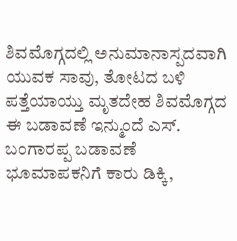ಶಿವಮೊಗ್ಗದಲ್ಲಿ ಅನುಮಾನಾಸ್ಪದವಾಗಿ ಯುವಕ ಸಾವು, ತೋಟದ ಬಳಿ ಪತ್ತೆಯಾಯ್ತು ಮೃತದೇಹ ಶಿವಮೊಗ್ಗದ ಈ ಬಡಾವಣೆ ಇನ್ಮುಂದೆ ಎಸ್. ಬಂಗಾರಪ್ಪ ಬಡಾವಣೆ ಭೂಮಾಪಕನಿಗೆ ಕಾರು ಡಿಕ್ಕಿ,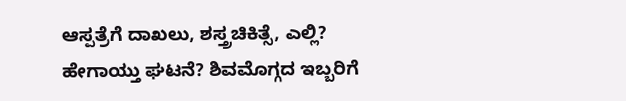ಆಸ್ಪತ್ರೆಗೆ ದಾಖಲು, ಶಸ್ತ್ರಚಿಕಿತ್ಸೆ, ಎಲ್ಲಿ? ಹೇಗಾಯ್ತು ಘಟನೆ? ಶಿವಮೊಗ್ಗದ ಇಬ್ಬರಿಗೆ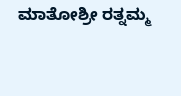ಮಾತೋಶ್ರೀ ರತ್ನಮ್ಮ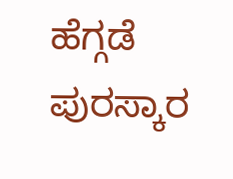ಹೆಗ್ಗಡೆ ಪುರಸ್ಕಾರ